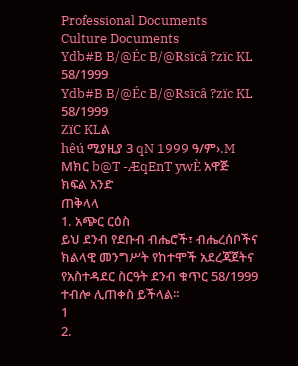Professional Documents
Culture Documents
Ydb#B B/@Éc B/@Rsïcâ ?zïc KL 58/1999
Ydb#B B/@Éc B/@Rsïcâ ?zïc KL 58/1999
ZïC KLል
hêú ሚያዚያ 3 qN 1999 ዓ/ም›.M Mክር b@T -ÆqEnT ywÈ አዋጅ
ክፍል አንድ
ጠቅላላ
1. አጭር ርዕስ
ይህ ደንብ የደቡብ ብሔሮች፣ ብሔረሰቦችና ክልላዊ መንግሥት የከተሞች አደረጃጀትና
የአስተዳደር ስርዓት ደንብ ቁጥር 58/1999 ተብሎ ሊጠቀስ ይችላል፡፡
1
2.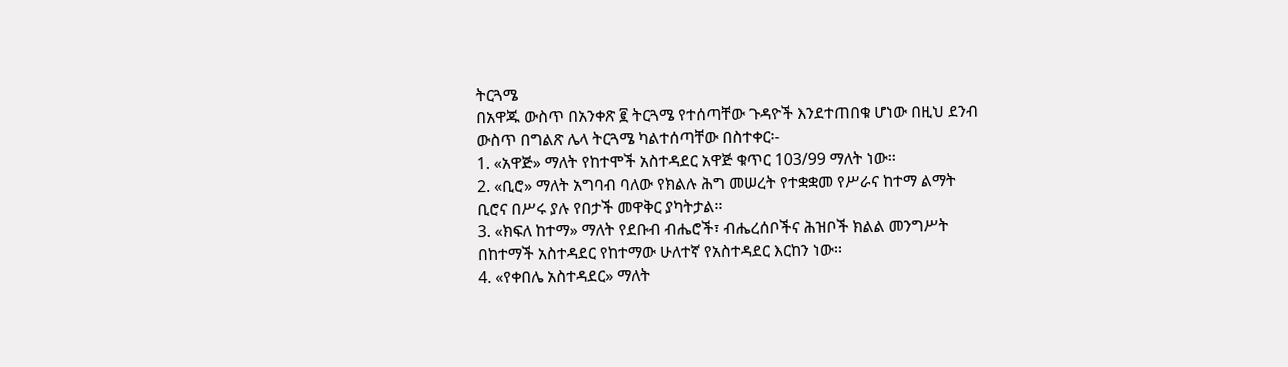ትርጓሜ
በአዋጁ ውስጥ በአንቀጽ ፪ ትርጓሜ የተሰጣቸው ጉዳዮች እንደተጠበቁ ሆነው በዚህ ደንብ
ውስጥ በግልጽ ሌላ ትርጓሜ ካልተሰጣቸው በስተቀር፡-
1. «አዋጅ» ማለት የከተሞች አስተዳደር አዋጅ ቁጥር 103/99 ማለት ነው፡፡
2. «ቢሮ» ማለት አግባብ ባለው የክልሉ ሕግ መሠረት የተቋቋመ የሥራና ከተማ ልማት
ቢሮና በሥሩ ያሉ የበታች መዋቅር ያካትታል፡፡
3. «ክፍለ ከተማ» ማለት የደቡብ ብሔሮች፣ ብሔረሰቦችና ሕዝቦች ክልል መንግሥት
በከተማች አስተዳደር የከተማው ሁለተኛ የአስተዳደር እርከን ነው፡፡
4. «የቀበሌ አስተዳደር» ማለት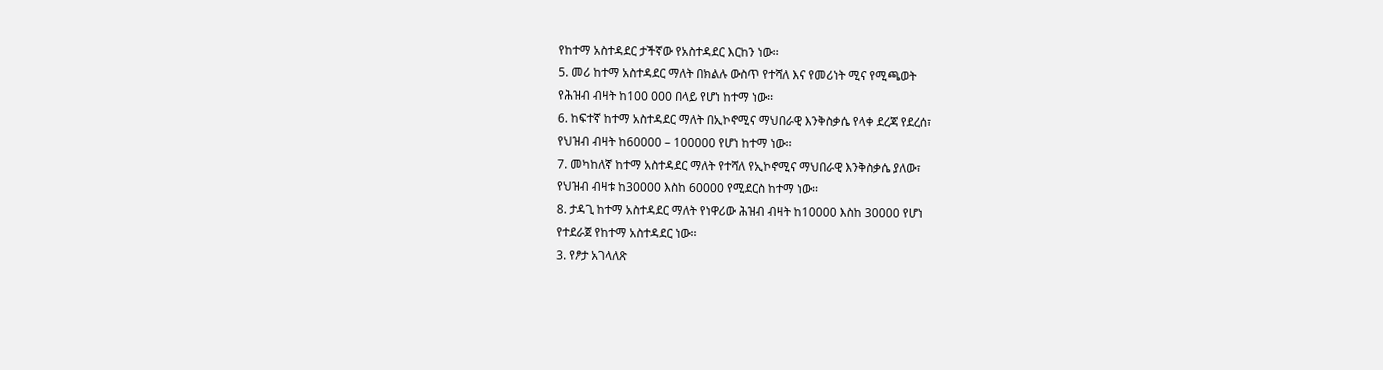የከተማ አስተዳደር ታችኛው የአስተዳደር እርከን ነው፡፡
5. መሪ ከተማ አስተዳደር ማለት በክልሉ ውስጥ የተሻለ እና የመሪነት ሚና የሚጫወት
የሕዝብ ብዛት ከ100 000 በላይ የሆነ ከተማ ነው፡፡
6. ከፍተኛ ከተማ አስተዳደር ማለት በኢኮኖሚና ማህበራዊ እንቅስቃሴ የላቀ ደረጃ የደረሰ፣
የህዝብ ብዛት ከ60000 – 100000 የሆነ ከተማ ነው፡፡
7. መካከለኛ ከተማ አስተዳደር ማለት የተሻለ የኢኮኖሚና ማህበራዊ እንቅስቃሴ ያለው፣
የህዝብ ብዛቱ ከ30000 እስከ 60000 የሚደርስ ከተማ ነው፡፡
8. ታዳጊ ከተማ አስተዳደር ማለት የነዋሪው ሕዝብ ብዛት ከ10000 እስከ 30000 የሆነ
የተደራጀ የከተማ አስተዳደር ነው፡፡
3. የፆታ አገላለጽ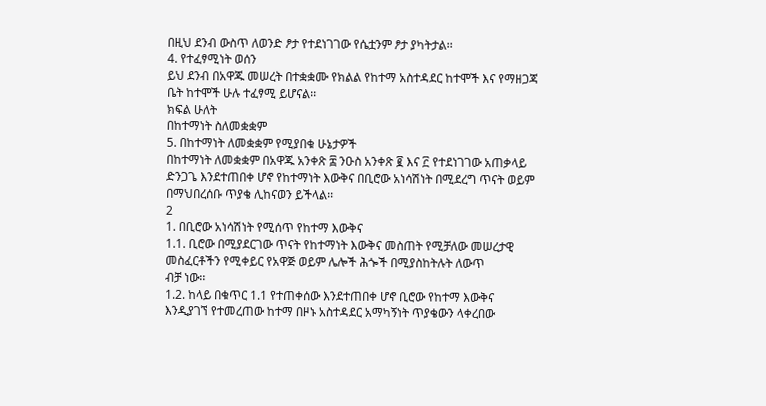በዚህ ደንብ ውስጥ ለወንድ ፆታ የተደነገገው የሴቷንም ፆታ ያካትታል፡፡
4. የተፈፃሚነት ወሰን
ይህ ደንብ በአዋጁ መሠረት በተቋቋሙ የክልል የከተማ አስተዳደር ከተሞች እና የማዘጋጃ
ቤት ከተሞች ሁሉ ተፈፃሚ ይሆናል፡፡
ክፍል ሁለት
በከተማነት ስለመቋቋም
5. በከተማነት ለመቋቋም የሚያበቁ ሁኔታዎች
በከተማነት ለመቋቋም በአዋጁ አንቀጽ ፰ ንዑስ አንቀጽ ፪ እና ፫ የተደነገገው አጠቃላይ
ድንጋጌ እንደተጠበቀ ሆኖ የከተማነት እውቅና በቢሮው አነሳሽነት በሚደረግ ጥናት ወይም
በማህበረሰቡ ጥያቄ ሊከናወን ይችላል፡፡
2
1. በቢሮው አነሳሽነት የሚሰጥ የከተማ እውቅና
1.1. ቢሮው በሚያደርገው ጥናት የከተማነት እውቅና መስጠት የሚቻለው መሠረታዊ
መስፈርቶችን የሚቀይር የአዋጅ ወይም ሌሎች ሕጐች በሚያስከትሉት ለውጥ
ብቻ ነው፡፡
1.2. ከላይ በቁጥር 1.1 የተጠቀሰው እንደተጠበቀ ሆኖ ቢሮው የከተማ እውቅና
እንዲያገኘ የተመረጠው ከተማ በዞኑ አስተዳደር አማካኝነት ጥያቄውን ላቀረበው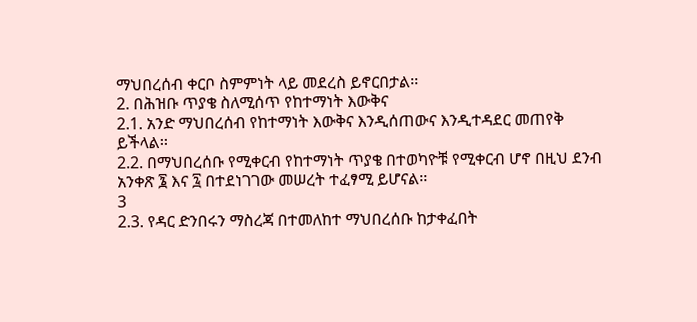ማህበረሰብ ቀርቦ ስምምነት ላይ መደረስ ይኖርበታል፡፡
2. በሕዝቡ ጥያቄ ስለሚሰጥ የከተማነት እውቅና
2.1. አንድ ማህበረሰብ የከተማነት እውቅና እንዲሰጠውና እንዲተዳደር መጠየቅ
ይችላል፡፡
2.2. በማህበረሰቡ የሚቀርብ የከተማነት ጥያቄ በተወካዮቹ የሚቀርብ ሆኖ በዚህ ደንብ
አንቀጽ ፮ እና ፯ በተደነገገው መሠረት ተፈፃሚ ይሆናል፡፡
3
2.3. የዳር ድንበሩን ማስረጃ በተመለከተ ማህበረሰቡ ከታቀፈበት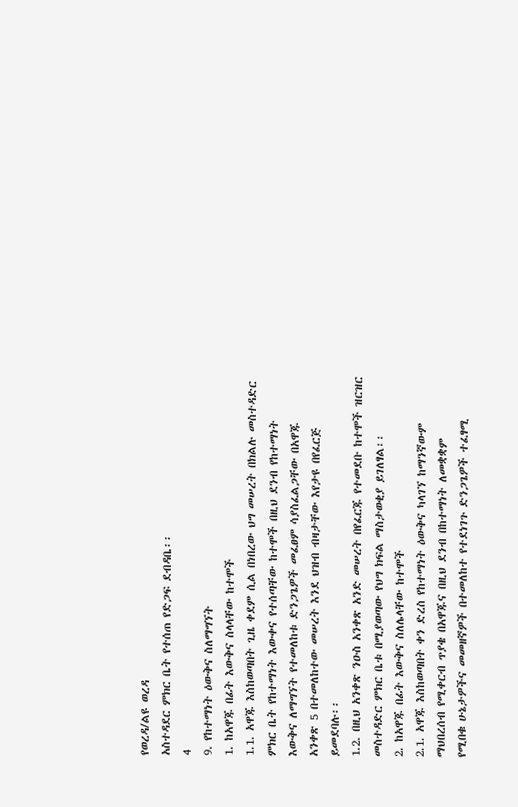የወረዳ/ልዩ ወረዳ
አስተዳደር ምክር ቤት የተሰጠ የድጋፍ ደብዳቤ፡፡
4
9. የከተማነት ዕውቅና ስለማግኘት
1. ከአዋጁ በፊት እውቅና ስላላቸው ከተሞች
1.1. አዋጁ እስከወጣበት ጊዜ ቀደም ሲል በነበረው ህግ መሠረት በክልሉ መስተዳድር
ምክር ቤት የከተማነት እውቀና የተሰጣቸው ከተሞች በዚህ ደንብ የከተማነት
እውቅና ለማግኘት የተመለከቱ ድንጋጌዎች መፈፀም ሳያስፈልጋቸው በአዋጁ
አንቀጽ 5 በተመለከተው መሠረት እንደ ህዝብ ብዛታቸው እየታዩ በየፈርጅ
ይመደባሉ፡፡
1.2. በዚህ አንቀጽ ንዑስ አንቀጽ አንድ መሠረት በየፈርጁ የተመደቡ ከተሞች ዝርዝር
መስተዳድር ምክር ቤቱ በሚያወጣው የህግ ክፍል ማስታወቂያ ይገለፃል፡፡
2. ከአዋጁ በፊት እውቅና ስለሌላቸው ከተሞች
2.1. አዋጁ እስከወጣበት ቀን ድረስ የከተማነት ዕውቅና ካላገኘ ከማንኛውም
ማህበረሰብ የሚቀርብ ጥያቄ በአዋጁና በዚህ ደንብ በከተማነት ለመቋቋም
የሚበቁ ሁኔታዎችና መመዘኛዎች በተመለከተ የተደነገጉ ድንጋጌዎች ተፈፃሚ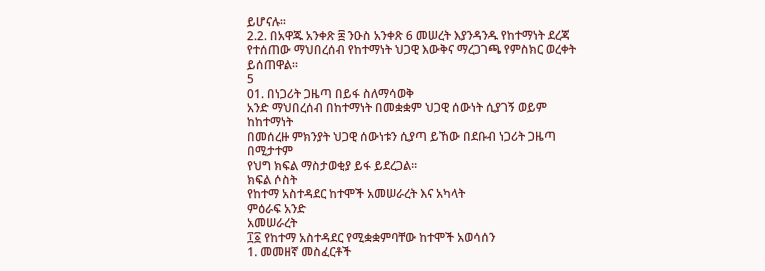ይሆናሉ፡፡
2.2. በአዋጁ አንቀጽ ፰ ንዑስ አንቀጽ 6 መሠረት እያንዳንዱ የከተማነት ደረጃ
የተሰጠው ማህበረሰብ የከተማነት ህጋዊ እውቅና ማረጋገጫ የምስክር ወረቀት
ይሰጠዋል፡፡
5
01. በነጋሪት ጋዜጣ በይፋ ስለማሳወቅ
አንድ ማህበረሰብ በከተማነት በመቋቋም ህጋዊ ሰውነት ሲያገኝ ወይም ከከተማነት
በመሰረዙ ምክንያት ህጋዊ ሰውነቱን ሲያጣ ይኸው በደቡብ ነጋሪት ጋዜጣ በሚታተም
የህግ ክፍል ማስታወቂያ ይፋ ይደረጋል፡፡
ክፍል ሶስት
የከተማ አስተዳደር ከተሞች አመሠራረት እና አካላት
ምዕራፍ አንድ
አመሠራረት
፲፩ የከተማ አስተዳደር የሚቋቋምባቸው ከተሞች አወሳሰን
1. መመዘኛ መስፈርቶች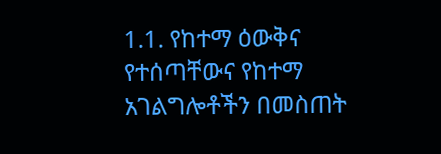1.1. የከተማ ዕውቅና የተሰጣቸውና የከተማ አገልግሎቶችን በመስጠት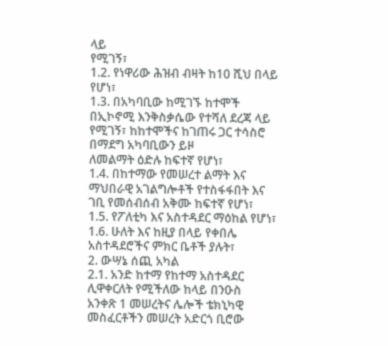ላይ
የሚገኝ፣
1.2. የነዋሪው ሕዝብ ብዛት ከ10 ሺህ በላይ የሆነ፣
1.3. በአካባቢው ከሚገኙ ከተሞች በኢኮኖሚ እንቅስቃሴው የተሻለ ደረጃ ላይ
የሚገኝ፣ ከከተሞችና ከገጠሩ ጋር ተሳስሮ በማደግ አካባቢውን ይዞ
ለመልማት ዕድሉ ከፍተኛ የሆነ፣
1.4. በከተማው የመሠረተ ልማት እና ማህበራዊ አገልግሎቶች የተስፋፋበት እና
ገቢ የመሰብሰብ አቅሙ ከፍተኛ የሆነ፣
1.5. የፖለቲካ እና አስተዳደር ማዕከል የሆነ፣
1.6. ሁለት እና ከዚያ በላይ የቀበሌ አስተዳደሮችና ምክር ቤቶች ያሉት፣
2. ውሣኔ ሰጪ አካል
2.1. አንድ ከተማ የከተማ አስተዳደር ሊዋቀርለት የሚችለው ከላይ በንዑስ
አንቀጽ 1 መሠረትና ሌሎች ቴክኒካዊ መስፈርቶችን መሠረት አድርጎ ቢሮው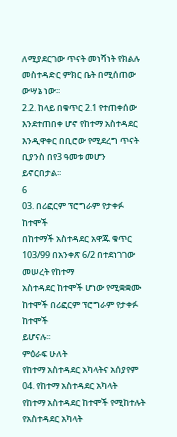ለሚያደርገው ጥናት መነሻነት የክልሉ መስተዳድር ምክር ቤት በሚሰጠው
ውሣኔ ነው፡፡
2.2. ከላይ በቁጥር 2.1 የተጠቀሰው እንደተጠበቀ ሆኖ የከተማ አስተዳደር
እንዲዋቀር በቢሮው የሚደረግ ጥናት ቢያንስ በየ3 ዓመቱ መሆን
ይኖርበታል፡፡
6
03. በሪፎርም ፕሮግራም የታቀፉ ከተሞች
በከተማች አስተዳደር አዋጁ ቁጥር 103/99 በአንቀጽ 6/2 በተደነገገው መሠረት የከተማ
አስተዳደር ከተሞች ሆነው የሚቋቋሙ ከተሞች በሪፎርም ፕሮግራም የታቀፉ ከተሞች
ይሆናሉ፡፡
ምዕራፍ ሁለት
የከተማ አስተዳደር አካላትና አሰያየም
04. የከተማ አስተዳደር አካላት
የከተማ አስተዳደር ከተሞች የሚከተሉት የአስተዳደር አካላት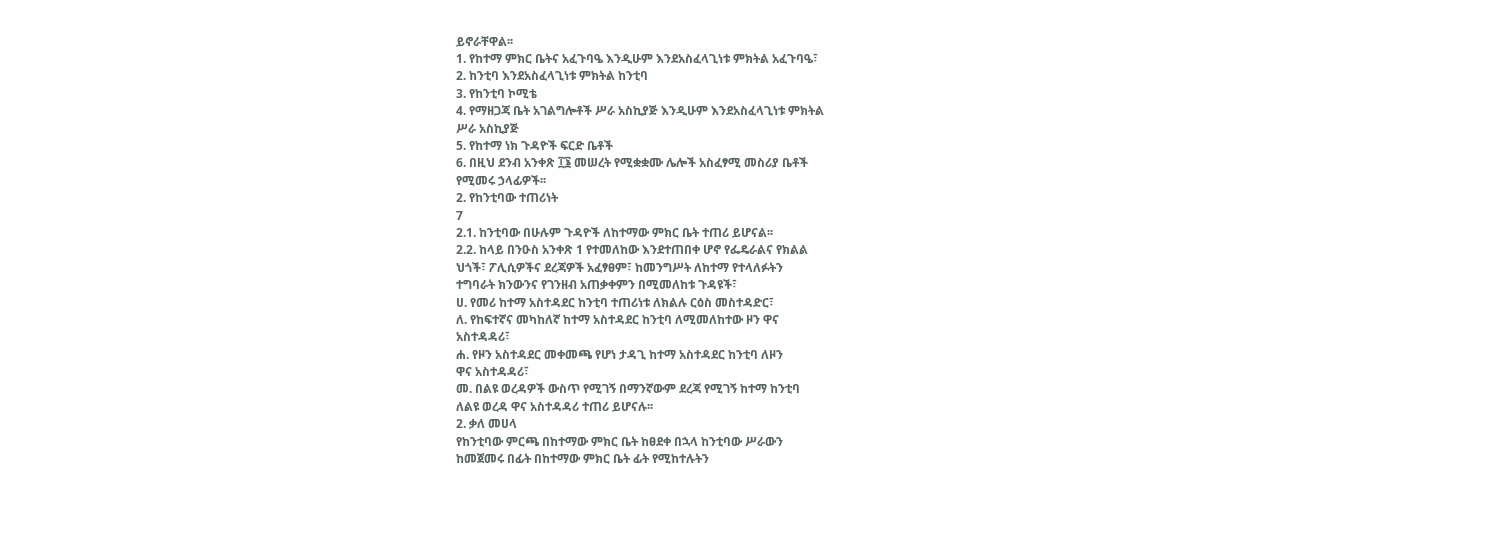ይኖራቸዋል፡፡
1. የከተማ ምክር ቤትና አፈጉባዔ እንዲሁም እንደአስፈላጊነቱ ምክትል አፈጉባዔ፣
2. ከንቲባ እንደአስፈላጊነቱ ምክትል ከንቲባ
3. የከንቲባ ኮሚቴ
4. የማዘጋጃ ቤት አገልግሎቶች ሥራ አስኪያጅ እንዲሁም እንደአስፈላጊነቱ ምክትል
ሥራ አስኪያጅ
5. የከተማ ነክ ጉዳዮች ፍርድ ቤቶች
6. በዚህ ደንብ አንቀጽ ፲፮ መሠረት የሚቋቋሙ ሌሎች አስፈፃሚ መስሪያ ቤቶች
የሚመሩ ኃላፊዎች፡፡
2. የከንቲባው ተጠሪነት
7
2.1. ከንቲባው በሁሉም ጉዳዮች ለከተማው ምክር ቤት ተጠሪ ይሆናል፡፡
2.2. ከላይ በንዑስ አንቀጽ 1 የተመለከው እንደተጠበቀ ሆኖ የፌዴራልና የክልል
ህጎች፣ ፖሊሲዎችና ደረጃዎች አፈፃፀም፣ ከመንግሥት ለከተማ የተላለፉትን
ተግባራት ክንውንና የገንዘብ አጠቃቀምን በሚመለከቱ ጉዳዩች፣
ሀ. የመሪ ከተማ አስተዳደር ከንቲባ ተጠሪነቱ ለክልሉ ርዕስ መስተዳድር፣
ለ. የከፍተኛና መካከለኛ ከተማ አስተዳደር ከንቲባ ለሚመለከተው ዞን ዋና
አስተዳዳሪ፣
ሐ. የዞን አስተዳደር መቀመጫ የሆነ ታዳጊ ከተማ አስተዳደር ከንቲባ ለዞን
ዋና አስተዳዳሪ፣
መ. በልዩ ወረዳዎች ውስጥ የሚገኝ በማንኛውም ደረጃ የሚገኝ ከተማ ከንቲባ
ለልዩ ወረዳ ዋና አስተዳዳሪ ተጠሪ ይሆናሉ፡፡
2. ቃለ መሀላ
የከንቲባው ምርጫ በከተማው ምክር ቤት ከፀደቀ በኋላ ከንቲባው ሥራውን
ከመጀመሩ በፊት በከተማው ምክር ቤት ፊት የሚከተሉትን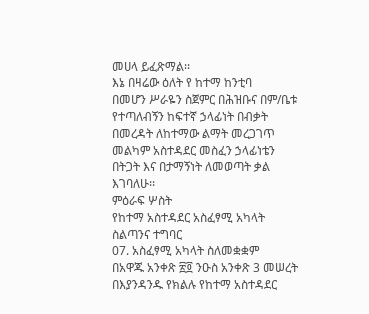መሀላ ይፈጽማል፡፡
እኔ በዛሬው ዕለት የ ከተማ ከንቲባ
በመሆን ሥራዬን ስጀምር በሕዝቡና በም/ቤቱ የተጣለብኝን ከፍተኛ ኃላፊነት በብቃት
በመረዳት ለከተማው ልማት መረጋገጥ መልካም አስተዳደር መስፈን ኃላፊነቴን
በትጋት እና በታማኝነት ለመወጣት ቃል እገባለሁ፡፡
ምዕራፍ ሦስት
የከተማ አስተዳደር አስፈፃሚ አካላት ስልጣንና ተግባር
07. አስፈፃሚ አካላት ስለመቋቋም
በአዋጁ አንቀጽ ፳፬ ንዑስ አንቀጽ 3 መሠረት በእያንዳንዱ የክልሉ የከተማ አስተዳደር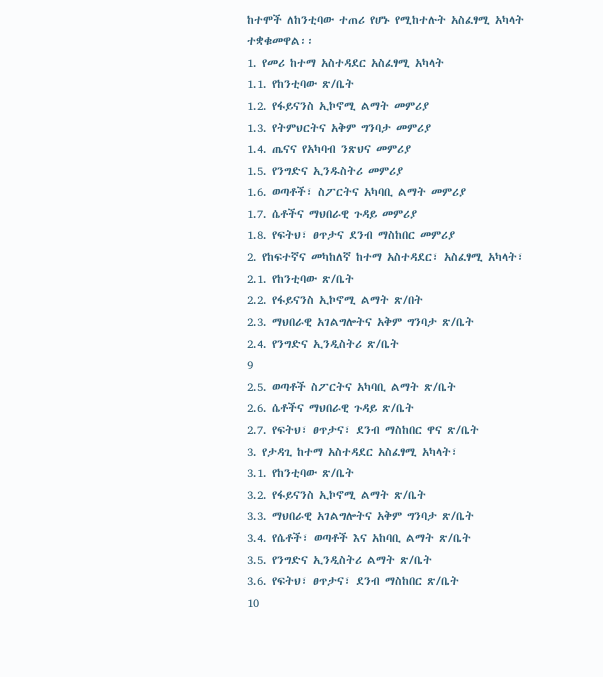ከተሞች ለከንቲባው ተጠሪ የሆኑ የሚከተሉት አስፈፃሚ አካላት ተቋቁመዋል፡፡
1. የመሪ ከተማ አስተዳደር አስፈፃሚ አካላት
1.1. የከንቲባው ጽ/ቤት
1.2. የፋይናንስ ኢኮኖሚ ልማት መምሪያ
1.3. የትምህርትና አቅም ግንባታ መምሪያ
1.4. ጤናና የአካባብ ንጽህና መምሪያ
1.5. የንግድና ኢንዱስትሪ መምሪያ
1.6. ወጣቶች፣ ስፖርትና አካባቢ ልማት መምሪያ
1.7. ሴቶችና ማህበራዊ ጉዳይ መምሪያ
1.8. የፍትህ፣ ፀጥታና ደንብ ማስከበር መምሪያ
2. የከፍተኛና መካከለኛ ከተማ አስተዳደር፣ አስፈፃሚ አካላት፣
2.1. የከንቲባው ጽ/ቤት
2.2. የፋይናንስ ኢኮኖሚ ልማት ጽ/በት
2.3. ማህበራዊ አገልግሎትና አቅም ግንባታ ጽ/ቤት
2.4. የንግድና ኢንዲስትሪ ጽ/ቤት
9
2.5. ወጣቶች ስፖርትና አካባቢ ልማት ጽ/ቤት
2.6. ሴቶችና ማህበራዊ ጉዳይ ጽ/ቤት
2.7. የፍትህ፣ ፀጥታና፣ ደንብ ማስከበር ዋና ጽ/ቤት
3. የታዳጊ ከተማ አስተዳደር አስፈፃሚ አካላት፣
3.1. የከንቲባው ጽ/ቤት
3.2. የፋይናንስ ኢኮኖሚ ልማት ጽ/ቤት
3.3. ማህበራዊ አገልግሎትና አቅም ግንባታ ጽ/ቤት
3.4. የሴቶች፣ ወጣቶች እና አከባቢ ልማት ጽ/ቤት
3.5. የንግድና ኢንዲስትሪ ልማት ጽ/ቤት
3.6. የፍትህ፣ ፀጥታና፣ ደንብ ማስከበር ጽ/ቤት
10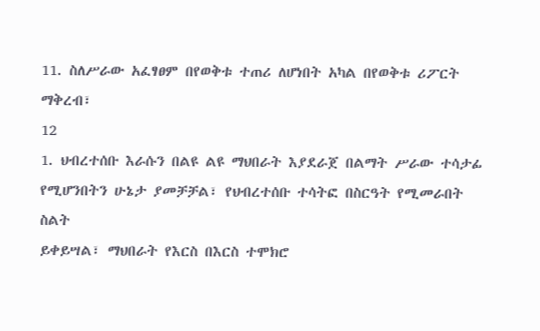11. ስለሥራው አፈፃፀም በየወቅቱ ተጠሪ ለሆነበት አካል በየወቅቱ ሪፖርት ማቅረብ፣
12
1. ህብረተሰቡ እራሱን በልዩ ልዩ ማህበራት እያደራጀ በልማት ሥራው ተሳታፊ
የሚሆንበትን ሁኔታ ያመቻቻል፣ የህብረተሰቡ ተሳትፎ በስርዓት የሚመራበት ስልት
ይቀይሣል፣ ማህበራት የእርስ በእርስ ተሞክሮ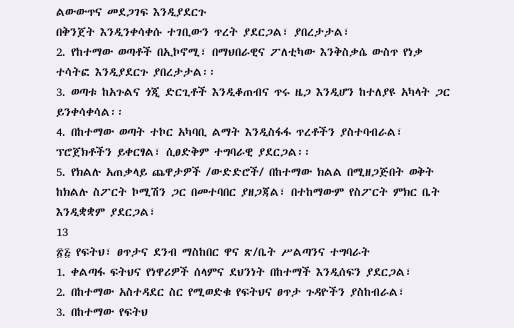ልውውጥና መደጋገፍ እንዲያደርጉ
በቅንጀት እንዲንቀሳቀሱ ተገቢውን ጥረት ያደርጋል፣ ያበረታታል፣
2. የከተማው ወጣቶች በኢኮኖሚ፣ በማህበራዊና ፖለቲካው እንቅስቃሴ ውስጥ የነቃ
ተሳትፎ እንዲያደርጉ ያበረታታል፡፡
3. ወጣቱ ከአጉልና ጎጂ ድርጊቶች እንዲቆጠብና ጥሩ ዜጋ እንዲሆን ከተለያዩ አካላት ጋር
ይንቀሳቀሳል፡፡
4. በከተማው ወጣት ተኮር አካባቢ ልማት እንዲስፋፋ ጥረቶችን ያስተባብራል፣
ፕሮጀክቶችን ይቀርፃል፣ ሲፀድቅም ተግባራዊ ያደርጋል፡፡
5. የክልሉ አጠቃላይ ጨዋታዎች /ውድድሮች/ በከተማው ክልል በሚዘጋጅበት ወቅት
ከክልሉ ስፖርት ኮሚሽን ጋር በመተባበር ያዘጋጃል፣ በተከማውም የስፖርት ምክር ቤት
እንዲቋቋም ያደርጋል፣
13
፳፭ የፍትህ፣ ፀጥታና ደንብ ማስከበር ዋና ጽ/ቤት ሥልጣንና ተግባራት
1. ቀልጣፋ ፍትህና የነዋሪዎች ሰላምና ደህንነት በከተማች እንዲሰፍን ያደርጋል፣
2. በከተማው አስተዳደር ስር የሚወድቁ የፍትህና ፀጥታ ጉዳዮችን ያስከብራል፣
3. በከተማው የፍትህ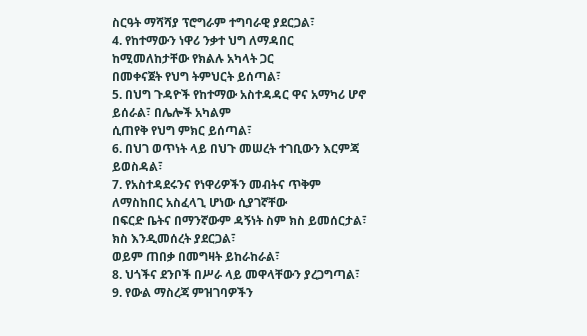ስርዓት ማሻሻያ ፕሮግራም ተግባራዊ ያደርጋል፣
4. የከተማውን ነዋሪ ንቃተ ህግ ለማዳበር ከሚመለከታቸው የክልሉ አካላት ጋር
በመቀናጀት የህግ ትምህርት ይሰጣል፣
5. በህግ ጉዳዮች የከተማው አስተዳዳር ዋና አማካሪ ሆኖ ይሰራል፣ በሌሎች አካልም
ሲጠየቅ የህግ ምክር ይሰጣል፣
6. በህገ ወጥነት ላይ በህጉ መሠረት ተገቢውን እርምጃ ይወስዳል፣
7. የአስተዳደሩንና የነዋሪዎችን መብትና ጥቅም ለማስከበር አስፈላጊ ሆነው ሲያገኛቸው
በፍርድ ቤትና በማንኛውም ዳኝነት ስም ክስ ይመሰርታል፣ ክስ እንዲመሰረት ያደርጋል፣
ወይም ጠበቃ በመግዛት ይከራከራል፣
8. ህጎችና ደንቦች በሥራ ላይ መዋላቸውን ያረጋግጣል፣
9. የውል ማስረጃ ምዝገባዎችን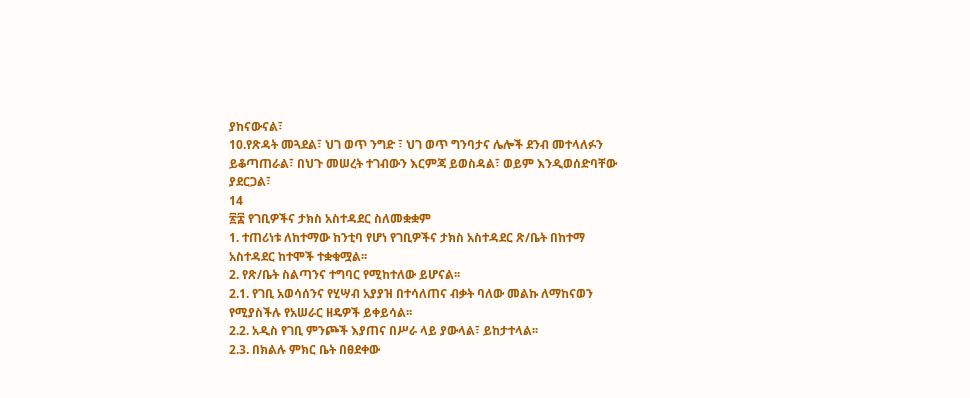ያከናውናል፣
10.የጽዳት መጓደል፣ ህገ ወጥ ንግድ ፣ ህገ ወጥ ግንባታና ሌሎች ደንብ መተላለፉን
ይቆጣጠራል፣ በህጉ መሠረት ተገብውን እርምጃ ይወስዳል፣ ወይም እንዲወሰድባቸው
ያደርጋል፣
14
፳፰ የገቢዎችና ታክስ አስተዳደር ስለመቋቋም
1. ተጠሪነቱ ለከተማው ከንቲባ የሆነ የገቢዎችና ታክስ አስተዳደር ጽ/ቤት በከተማ
አስተዳደር ከተሞች ተቋቁሟል፡፡
2. የጽ/ቤት ስልጣንና ተግባር የሚከተለው ይሆናል፡፡
2.1. የገቢ አወሳሰንና የሂሣብ አያያዝ በተሳለጠና ብቃት ባለው መልኩ ለማከናወን
የሚያስችሉ የአሠራር ዘዴዎች ይቀይሳል፡፡
2.2. አዲስ የገቢ ምንጮች እያጠና በሥራ ላይ ያውላል፣ ይከታተላል፡፡
2.3. በክልሉ ምክር ቤት በፀደቀው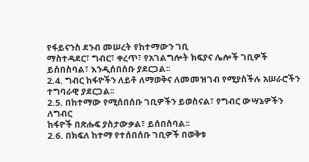የፋይናንስ ደንብ መሠረት የከተማውን ገቢ
ማስተዳደር፣ ግብር፣ ቀረጥ፣ የአገልግሎት ክፍያና ሌሎች ገቢዎች
ይሰበስባል፣ እንዲሰበሰቡ ያደርጋል፡፡
2.4. ግብር ከፋዮችን ለይቶ ለማወቅና ለመመዝገብ የሚያስችሉ አሠራሮችን
ተግባራዊ ያደርጋል፡፡
2.5. በከተማው የሚሰበሰቡ ገቢዎችን ይወስናል፣ የግብር ውሣኔዎችን ለግብር
ከፋዮች በጽሑፍ ያስታውቃል፣ ይሰበስባል፡፡
2.6. በክፍለ ከተማ የተሰበሰቡ ገቢዎች በወቅቱ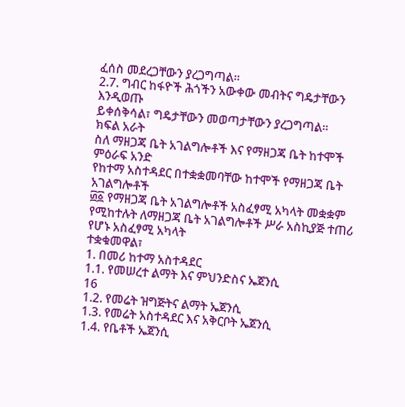ፈሰስ መደረጋቸውን ያረጋግጣል፡፡
2.7. ግብር ከፋዮች ሕጎችን አውቀው መብትና ግዴታቸውን እንዲወጡ
ይቀሰቅሳል፣ ግዴታቸውን መወጣታቸውን ያረጋግጣል፡፡
ክፍል አራት
ስለ ማዘጋጃ ቤት አገልግሎቶች እና የማዘጋጃ ቤት ከተሞች
ምዕራፍ አንድ
የከተማ አስተዳደር በተቋቋመባቸው ከተሞች የማዘጋጃ ቤት አገልግሎቶች
፴፩ የማዘጋጃ ቤት አገልግሎቶች አስፈፃሚ አካላት መቋቋም
የሚከተሉት ለማዘጋጃ ቤት አገልግሎቶች ሥራ አስኪያጅ ተጠሪ የሆኑ አስፈፃሚ አካላት
ተቋቁመዋል፣
1. በመሪ ከተማ አስተዳደር
1.1. የመሠረተ ልማት እና ምህንድስና ኤጀንሲ
16
1.2. የመሬት ዝግጅትና ልማት ኤጀንሲ
1.3. የመሬት አስተዳደር እና አቅርቦት ኤጀንሲ
1.4. የቤቶች ኤጀንሲ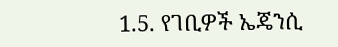1.5. የገቢዎች ኤጄንሲ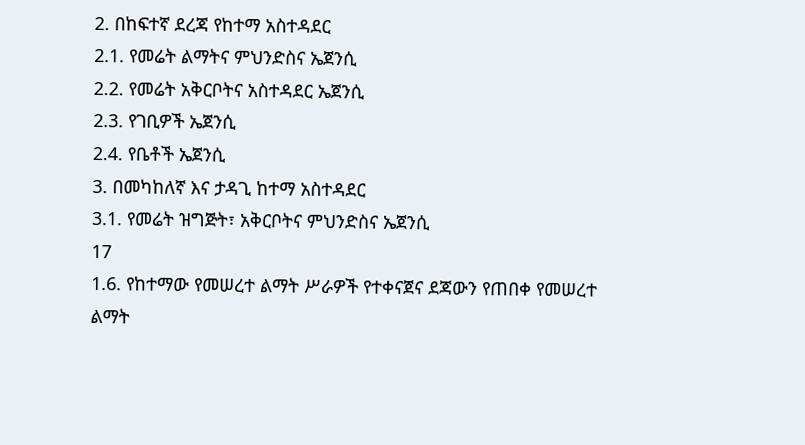2. በከፍተኛ ደረጃ የከተማ አስተዳደር
2.1. የመሬት ልማትና ምህንድስና ኤጀንሲ
2.2. የመሬት አቅርቦትና አስተዳደር ኤጀንሲ
2.3. የገቢዎች ኤጀንሲ
2.4. የቤቶች ኤጀንሲ
3. በመካከለኛ እና ታዳጊ ከተማ አስተዳደር
3.1. የመሬት ዝግጅት፣ አቅርቦትና ምህንድስና ኤጀንሲ
17
1.6. የከተማው የመሠረተ ልማት ሥራዎች የተቀናጀና ደጃውን የጠበቀ የመሠረተ
ልማት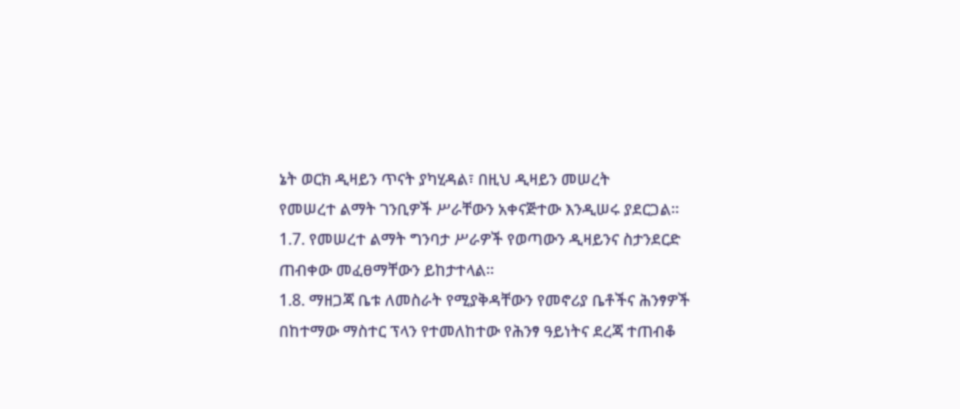ኔት ወርክ ዲዛይን ጥናት ያካሂዳል፣ በዚህ ዲዛይን መሠረት
የመሠረተ ልማት ገንቢዎች ሥራቸውን አቀናጅተው እንዲሠሩ ያደርጋል፡፡
1.7. የመሠረተ ልማት ግንባታ ሥራዎች የወጣውን ዲዛይንና ስታንደርድ
ጠብቀው መፈፀማቸውን ይከታተላል፡፡
1.8. ማዘጋጃ ቤቱ ለመስራት የሚያቅዳቸውን የመኖሪያ ቤቶችና ሕንፃዎች
በከተማው ማስተር ፕላን የተመለከተው የሕንፃ ዓይነትና ደረጃ ተጠብቆ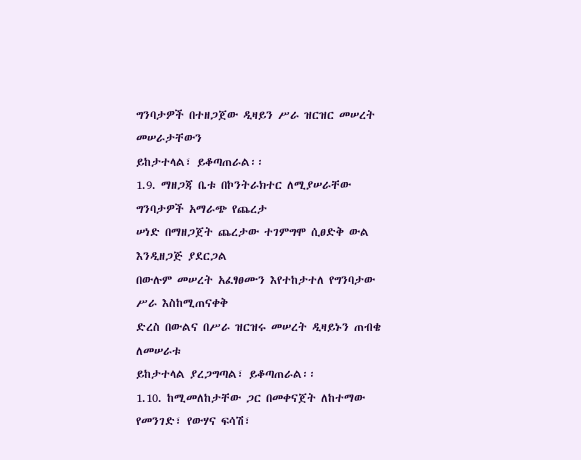ግንባታዎች በተዘጋጀው ዲዛይን ሥራ ዝርዝር መሠረት መሠራታቸውን
ይከታተላል፣ ይቆጣጠራል፡፡
1.9. ማዘጋጃ ቤቱ በኮንትራክተር ለሚያሠራቸው ግንባታዎች አማራጭ የጨረታ
ሠነድ በማዘጋጀት ጨረታው ተገምግሞ ሲፀድቅ ውል እንዲዘጋጅ ያደርጋል
በውሉም መሠረት አፈፃፀሙን እየተከታተለ የግንባታው ሥራ እስከሚጠናቀቅ
ድረስ በውልና በሥራ ዝርዝሩ መሠረት ዲዛይኑን ጠብቄ ለመሠራቱ
ይከታተላል ያረጋግጣል፣ ይቆጣጠራል፡፡
1.10. ከሚመለከታቸው ጋር በመቀናጀት ለከተማው የመንገድ፣ የውሃና ፍሳሽ፣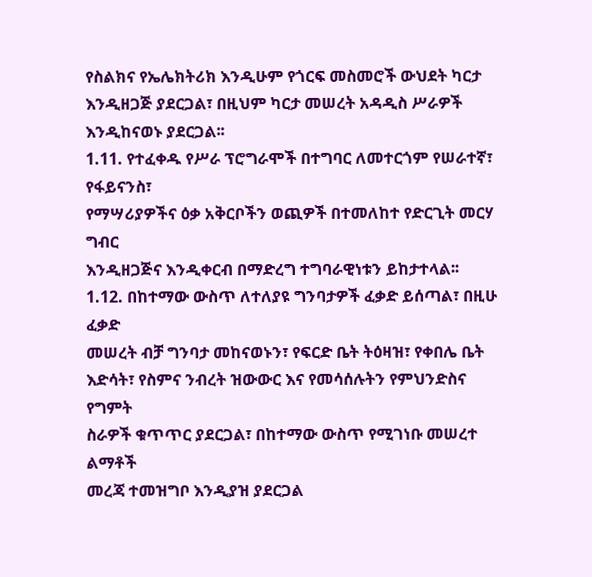የስልክና የኤሌክትሪክ እንዲሁም የጎርፍ መስመሮች ውህደት ካርታ
እንዲዘጋጅ ያደርጋል፣ በዚህም ካርታ መሠረት አዳዲስ ሥራዎች
እንዲከናወኑ ያደርጋል፡፡
1.11. የተፈቀዱ የሥራ ፕሮግራሞች በተግባር ለመተርጎም የሠራተኛ፣ የፋይናንስ፣
የማሣሪያዎችና ዕቃ አቅርቦችን ወጪዎች በተመለከተ የድርጊት መርሃ ግብር
እንዲዘጋጅና እንዲቀርብ በማድረግ ተግባራዊነቱን ይከታተላል፡፡
1.12. በከተማው ውስጥ ለተለያዩ ግንባታዎች ፈቃድ ይሰጣል፣ በዚሁ ፈቃድ
መሠረት ብቻ ግንባታ መከናወኑን፣ የፍርድ ቤት ትዕዛዝ፣ የቀበሌ ቤት
እድሳት፣ የስምና ንብረት ዝውውር እና የመሳሰሉትን የምህንድስና የግምት
ስራዎች ቁጥጥር ያደርጋል፣ በከተማው ውስጥ የሚገነቡ መሠረተ ልማቶች
መረጃ ተመዝግቦ እንዲያዝ ያደርጋል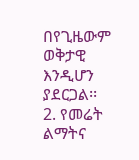በየጊዜውም ወቅታዊ እንዲሆን
ያደርጋል፡፡
2. የመሬት ልማትና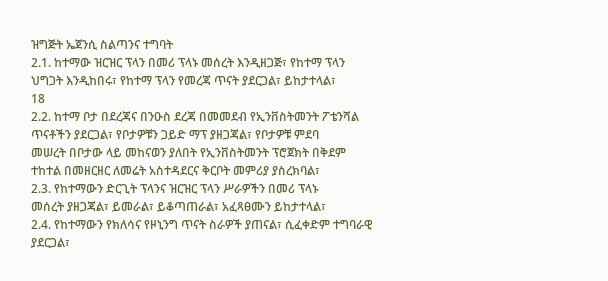ዝግጅት ኤጀንሲ ስልጣንና ተግባት
2.1. ከተማው ዝርዝር ፕላን በመሪ ፕላኑ መሰረት እንዲዘጋጅ፣ የከተማ ፕላን
ህግጋት እንዲከበሩ፣ የከተማ ፕላን የመረጃ ጥናት ያደርጋል፣ ይከታተላል፣
18
2.2. ከተማ ቦታ በደረጃና በንዑስ ደረጃ በመመደብ የኢንቨስትመንት ፖቴንሻል
ጥናቶችን ያደርጋል፣ የቦታዎቹን ጋይድ ማፕ ያዘጋጃል፣ የቦታዎቹ ምደባ
መሠረት በቦታው ላይ መከናወን ያለበት የኢንቨስትመንት ፕሮጀክት በቅደም
ተከተል በመዘርዘር ለመሬት አስተዳደርና ቅርቦት መምሪያ ያስረክባል፣
2.3. የከተማውን ድርጊት ፕላንና ዝርዝር ፕላን ሥራዎችን በመሪ ፕላኑ
መሰረት ያዘጋጃል፣ ይመራል፣ ይቆጣጠራል፣ አፈጻፀሙን ይከታተላል፣
2.4. የከተማውን የክለሳና የዞኒንግ ጥናት ስራዎች ያጠናል፣ ሲፈቀድም ተግባራዊ
ያደርጋል፣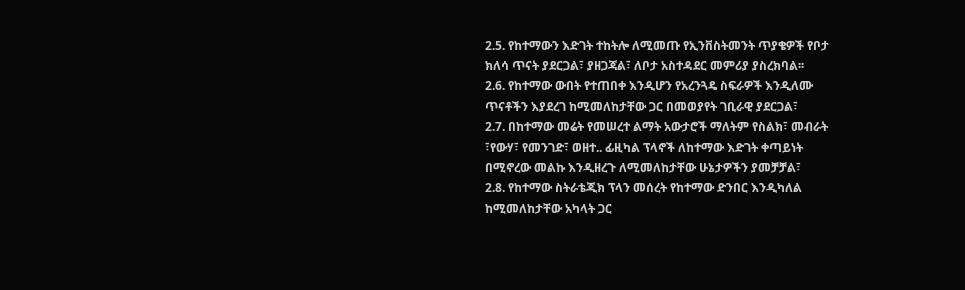2.5. የከተማውን እድገት ተከትሎ ለሚመጡ የኢንቨስትመንት ጥያቄዎች የቦታ
ክለሳ ጥናት ያደርጋል፣ ያዘጋጃል፣ ለቦታ አስተዳደር መምሪያ ያስረክባል፡፡
2.6. የከተማው ውበት የተጠበቀ እንዲሆን የአረንጓዴ ስፍራዎች እንዲለሙ
ጥናቶችን እያደረገ ከሚመለከታቸው ጋር በመወያየት ገቢራዊ ያደርጋል፣
2.7. በከተማው መሬት የመሠረተ ልማት አውታሮች ማለትም የስልክ፣ መብራት
፣የውሃ፣ የመንገድ፣ ወዘተ.. ፊዚካል ፕላኖች ለከተማው እድገት ቀጣይነት
በሚኖረው መልኩ እንዲዘረጉ ለሚመለከታቸው ሁኔታዎችን ያመቻቻል፣
2.8. የከተማው ስትራቴጂክ ፕላን መሰረት የከተማው ድንበር እንዲካለል
ከሚመለከታቸው አካላት ጋር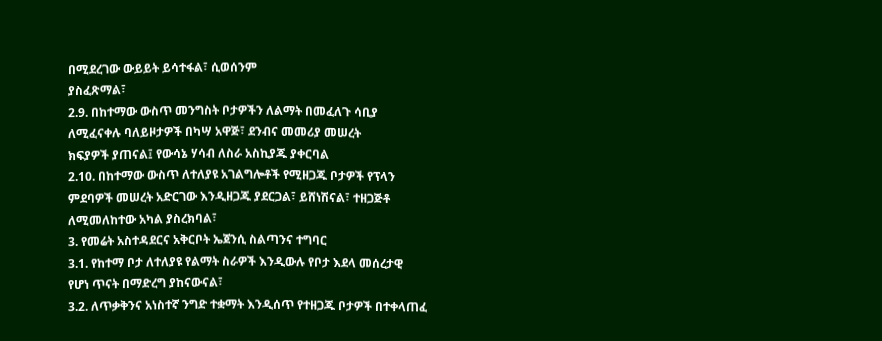በሚደረገው ውይይት ይሳተፋል፣ ሲወሰንም
ያስፈጽማል፣
2.9. በከተማው ውስጥ መንግስት ቦታዎችን ለልማት በመፈለጉ ሳቢያ
ለሚፈናቀሉ ባለይዞታዎች በካሣ አዋጅ፣ ደንብና መመሪያ መሠረት
ክፍያዎች ያጠናል፤ የውሳኔ ሃሳብ ለስራ አስኪያጁ ያቀርባል
2.10. በከተማው ውስጥ ለተለያዩ አገልግሎቶች የሚዘጋጁ ቦታዎች የፕላን
ምደባዎች መሠረት አድርገው እንዲዘጋጁ ያደርጋል፣ ይሸነሽናል፣ ተዘጋጅቶ
ለሚመለከተው አካል ያስረክባል፣
3. የመሬት አስተዳደርና አቅርቦት ኤጀንሲ ስልጣንና ተግባር
3.1. የከተማ ቦታ ለተለያዩ የልማት ስራዎች እንዲውሉ የቦታ እደላ መሰረታዊ
የሆነ ጥናት በማድረግ ያከናውናል፣
3.2. ለጥቃቅንና አነስተኛ ንግድ ተቋማት እንዲሰጥ የተዘጋጁ ቦታዎች በተቀላጠፈ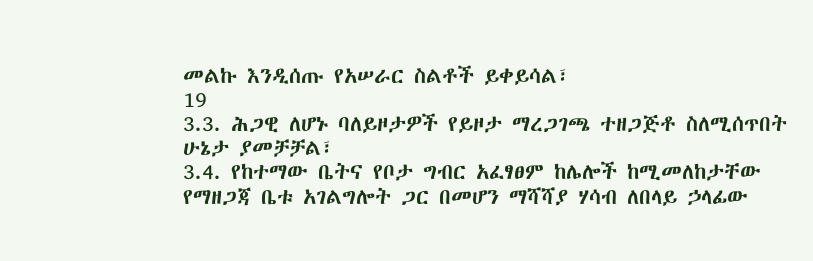መልኩ እንዲሰጡ የአሠራር ስልቶች ይቀይሳል፣
19
3.3. ሕጋዊ ለሆኑ ባለይዞታዎች የይዞታ ማረጋገጫ ተዘጋጅቶ ስለሚሰጥበት
ሁኔታ ያመቻቻል፣
3.4. የከተማው ቤትና የቦታ ግብር አፈፃፀም ከሌሎች ከሚመለከታቸው
የማዘጋጃ ቤቱ አገልግሎት ጋር በመሆን ማሻሻያ ሃሳብ ለበላይ ኃላፊው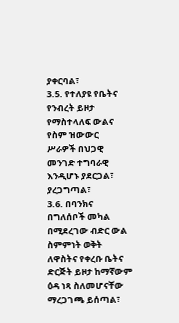ያቀርባል፣
3.5. የተለያዩ የቤትና የንብረት ይዞታ የማስተላለፍ ውልና የስም ዝውውር
ሥራዎች በህጋዊ መንገድ ተግባራዊ እንዲሆኑ ያደርጋል፣ ያረጋግጣል፣
3.6. በባንክና በግለሰቦች መካል በሚደረገው ብድር ውል ስምምነት ወቅት
ለዋስትና የቀረቡ ቤትና ድርጅት ይዞታ ከማኛውም ዕዳ ነጻ ስለመሆናቸው
ማረጋገጫ ይሰጣል፣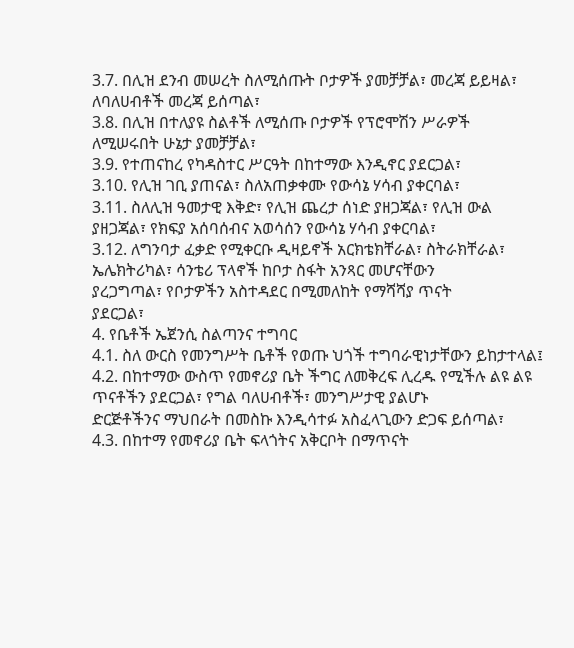3.7. በሊዝ ደንብ መሠረት ስለሚሰጡት ቦታዎች ያመቻቻል፣ መረጃ ይይዛል፣
ለባለሀብቶች መረጃ ይሰጣል፣
3.8. በሊዝ በተለያዩ ስልቶች ለሚሰጡ ቦታዎች የፕሮሞሽን ሥራዎች
ለሚሠሩበት ሁኔታ ያመቻቻል፣
3.9. የተጠናከረ የካዳስተር ሥርዓት በከተማው እንዲኖር ያደርጋል፣
3.10. የሊዝ ገቢ ያጠናል፣ ስለአጠቃቀሙ የውሳኔ ሃሳብ ያቀርባል፣
3.11. ስለሊዝ ዓመታዊ እቅድ፣ የሊዝ ጨረታ ሰነድ ያዘጋጃል፣ የሊዝ ውል
ያዘጋጃል፣ የክፍያ አሰባሰብና አወሳሰን የውሳኔ ሃሳብ ያቀርባል፣
3.12. ለግንባታ ፈቃድ የሚቀርቡ ዲዛይኖች አርክቴክቸራል፣ ስትራክቸራል፣
ኤሌክትሪካል፣ ሳንቴሪ ፕላኖች ከቦታ ስፋት አንጻር መሆናቸውን
ያረጋግጣል፣ የቦታዎችን አስተዳደር በሚመለከት የማሻሻያ ጥናት
ያደርጋል፣
4. የቤቶች ኤጀንሲ ስልጣንና ተግባር
4.1. ስለ ውርስ የመንግሥት ቤቶች የወጡ ህጎች ተግባራዊነታቸውን ይከታተላል፤
4.2. በከተማው ውስጥ የመኖሪያ ቤት ችግር ለመቅረፍ ሊረዱ የሚችሉ ልዩ ልዩ
ጥናቶችን ያደርጋል፣ የግል ባለሀብቶች፣ መንግሥታዊ ያልሆኑ
ድርጅቶችንና ማህበራት በመስኩ እንዲሳተፉ አስፈላጊውን ድጋፍ ይሰጣል፣
4.3. በከተማ የመኖሪያ ቤት ፍላጎትና አቅርቦት በማጥናት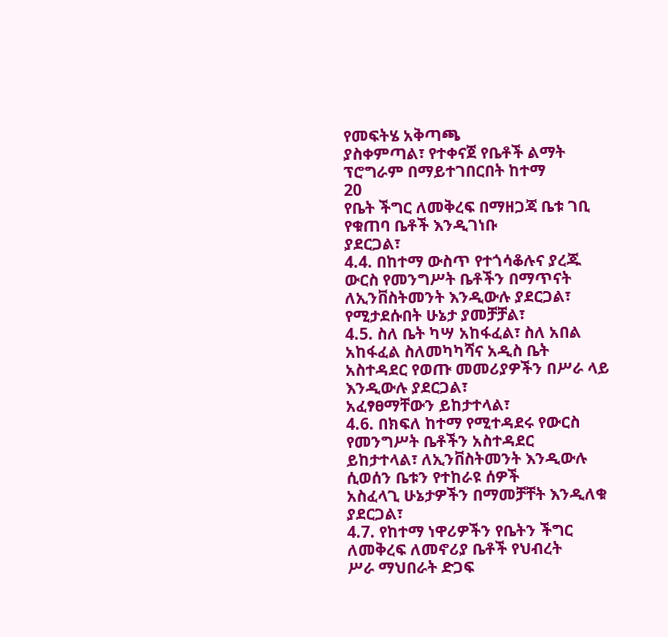የመፍትሄ አቅጣጫ
ያስቀምጣል፣ የተቀናጀ የቤቶች ልማት ፕሮግራም በማይተገበርበት ከተማ
20
የቤት ችግር ለመቅረፍ በማዘጋጃ ቤቱ ገቢ የቁጠባ ቤቶች እንዲገነቡ
ያደርጋል፣
4.4. በከተማ ውስጥ የተጎሳቆሉና ያረጁ ውርስ የመንግሥት ቤቶችን በማጥናት
ለኢንቨስትመንት እንዲውሉ ያደርጋል፣ የሚታደሱበት ሁኔታ ያመቻቻል፣
4.5. ስለ ቤት ካሣ አከፋፈል፣ ስለ አበል አከፋፈል ስለመካካሻና አዲስ ቤት
አስተዳደር የወጡ መመሪያዎችን በሥራ ላይ እንዲውሉ ያደርጋል፣
አፈፃፀማቸውን ይከታተላል፣
4.6. በክፍለ ከተማ የሚተዳደሩ የውርስ የመንግሥት ቤቶችን አስተዳደር
ይከታተላል፣ ለኢንቨስትመንት እንዲውሉ ሲወሰን ቤቱን የተከራዩ ሰዎች
አስፈላጊ ሁኔታዎችን በማመቻቸት እንዲለቁ ያደርጋል፣
4.7. የከተማ ነዋሪዎችን የቤትን ችግር ለመቅረፍ ለመኖሪያ ቤቶች የህብረት
ሥራ ማህበራት ድጋፍ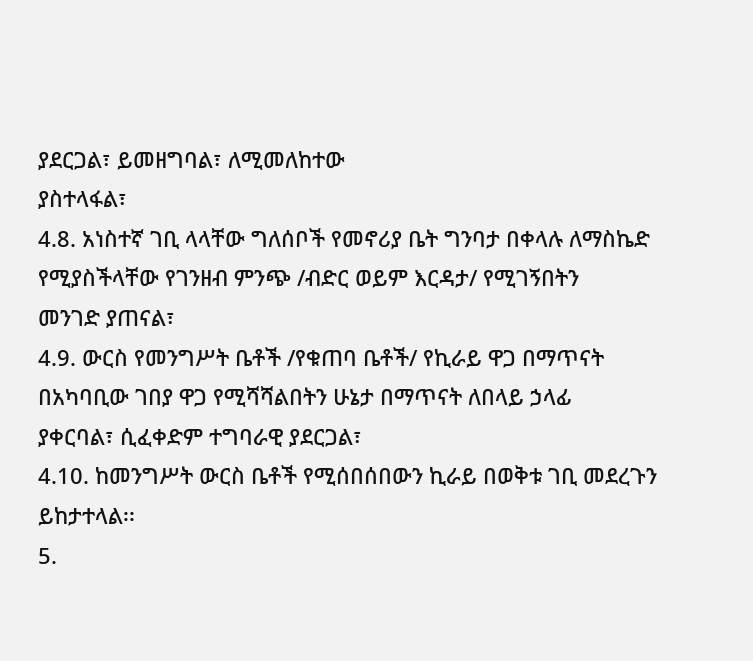ያደርጋል፣ ይመዘግባል፣ ለሚመለከተው
ያስተላፋል፣
4.8. አነስተኛ ገቢ ላላቸው ግለሰቦች የመኖሪያ ቤት ግንባታ በቀላሉ ለማስኬድ
የሚያስችላቸው የገንዘብ ምንጭ /ብድር ወይም እርዳታ/ የሚገኝበትን
መንገድ ያጠናል፣
4.9. ውርስ የመንግሥት ቤቶች /የቁጠባ ቤቶች/ የኪራይ ዋጋ በማጥናት
በአካባቢው ገበያ ዋጋ የሚሻሻልበትን ሁኔታ በማጥናት ለበላይ ኃላፊ
ያቀርባል፣ ሲፈቀድም ተግባራዊ ያደርጋል፣
4.10. ከመንግሥት ውርስ ቤቶች የሚሰበሰበውን ኪራይ በወቅቱ ገቢ መደረጉን
ይከታተላል፡፡
5.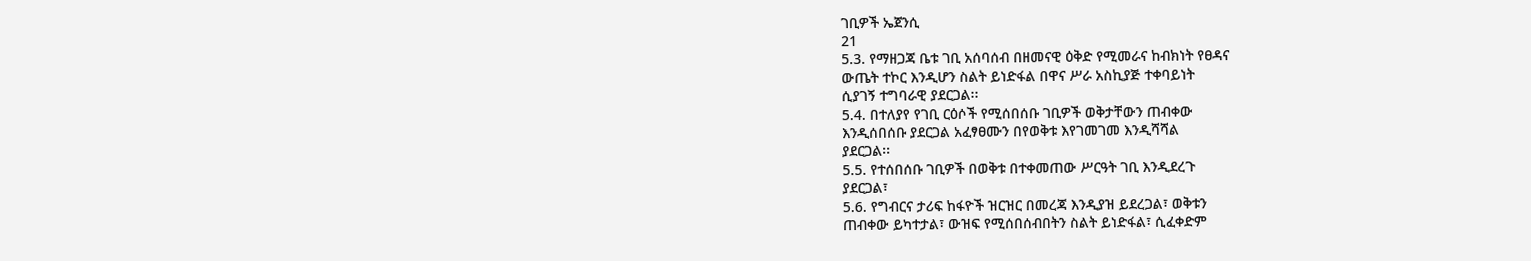ገቢዎች ኤጀንሲ
21
5.3. የማዘጋጃ ቤቱ ገቢ አሰባሰብ በዘመናዊ ዕቅድ የሚመራና ከብክነት የፀዳና
ውጤት ተኮር እንዲሆን ስልት ይነድፋል በዋና ሥራ አስኪያጅ ተቀባይነት
ሲያገኝ ተግባራዊ ያደርጋል፡፡
5.4. በተለያየ የገቢ ርዕሶች የሚሰበሰቡ ገቢዎች ወቅታቸውን ጠብቀው
እንዲሰበሰቡ ያደርጋል አፈፃፀሙን በየወቅቱ እየገመገመ እንዲሻሻል
ያደርጋል፡፡
5.5. የተሰበሰቡ ገቢዎች በወቅቱ በተቀመጠው ሥርዓት ገቢ እንዲደረጉ
ያደርጋል፣
5.6. የግብርና ታሪፍ ከፋዮች ዝርዝር በመረጃ እንዲያዝ ይደረጋል፣ ወቅቱን
ጠብቀው ይካተታል፣ ውዝፍ የሚሰበሰብበትን ስልት ይነድፋል፣ ሲፈቀድም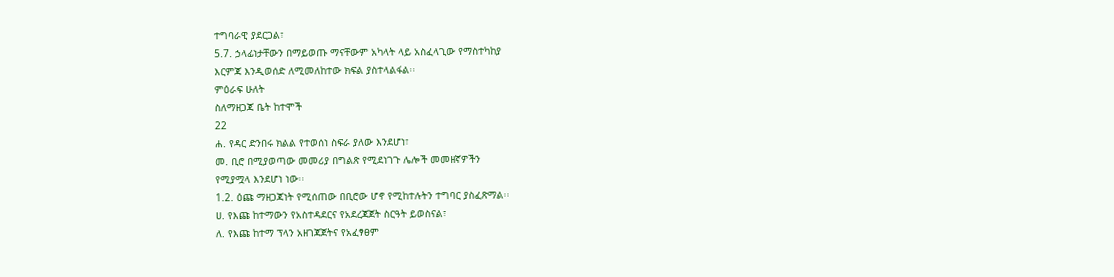ተግባራዊ ያደርጋል፣
5.7. ኃላፊነታቸውን በማይወጡ ማናቸውም አካላት ላይ አስፈላጊው የማስተካከያ
እርምጃ እንዲወሰድ ለሚመለከተው ክፍል ያስተላልፋል፡፡
ምዕራፍ ሁለት
ስለማዘጋጃ ቤት ከተሞች
22
ሐ. የዳር ድንበሩ ክልል የተወሰነ ስፍራ ያለው እንደሆነ፣
መ. ቢሮ በሚያወጣው መመሪያ በግልጽ የሚደነገጉ ሌሎች መመዘኛዎችን
የሚያሟላ እንደሆነ ነው፡፡
1.2. ዕጩ ማዘጋጃነት የሚሰጠው በቢሮው ሆኖ የሚከተሉትን ተግባር ያስፈጽማል፡፡
ሀ. የእጩ ከተማውን የአስተዳደርና የአደረጃጀት ስርዓት ይወስናል፣
ለ. የእጩ ከተማ ፕላን አዘገጃጀትና የአፈፃፀም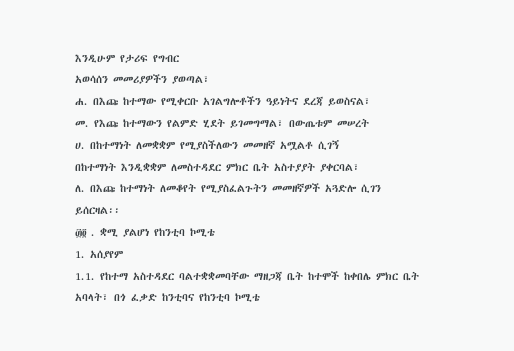እንዲሁም የታሪፍ የግብር
አወሳሰን መመሪያዎችን ያወጣል፣
ሐ. በእጩ ከተማው የሚቀርቡ አገልግሎቶችን ዓይነትና ደረጃ ይወስናል፣
መ. የእጩ ከተማውን የልምድ ሂደት ይገመግማል፣ በውጤቱም መሠረት
ሀ. በከተማነት ለመቋቋም የሚያስችለውን መመዘኛ አሟልቶ ሲገኝ
በከተማነት እንዲቋቋም ለመስተዳደር ምክር ቤት አስተያያት ያቀርባል፣
ለ. በእጩ ከተማነት ለመቆየት የሚያስፈልጉትን መመዘኛዎች አጓድሎ ሲገን
ይሰርዛል፡፡
፴፬ . ቋሚ ያልሆነ የከንቲባ ኮሚቴ
1. አሰያየም
1.1. የከተማ አስተዳደር ባልተቋቋመባቸው ማዘጋጃ ቤት ከተሞች ከቀበሌ ምክር ቤት
አባላት፣ በጎ ፈቃድ ከንቲባና የከንቲባ ኮሚቴ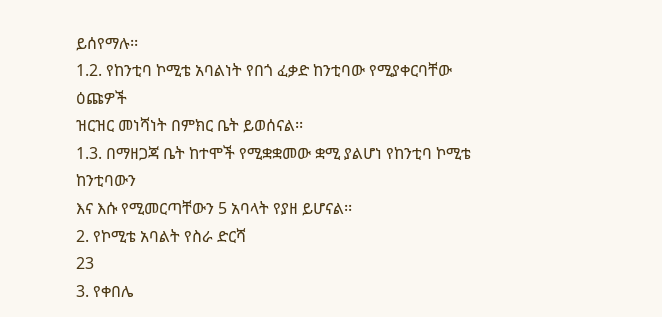ይሰየማሉ፡፡
1.2. የከንቲባ ኮሚቴ አባልነት የበጎ ፈቃድ ከንቲባው የሚያቀርባቸው ዕጩዎች
ዝርዝር መነሻነት በምክር ቤት ይወሰናል፡፡
1.3. በማዘጋጃ ቤት ከተሞች የሚቋቋመው ቋሚ ያልሆነ የከንቲባ ኮሚቴ ከንቲባውን
እና እሱ የሚመርጣቸውን 5 አባላት የያዘ ይሆናል፡፡
2. የኮሚቴ አባልት የስራ ድርሻ
23
3. የቀበሌ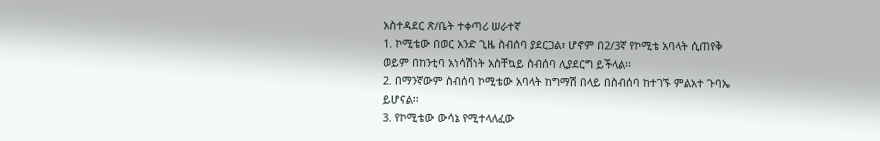አስተዳደር ጽ/ቤት ተቀጣሪ ሠራተኛ
1. ኮሚቴው በወር አንድ ጊዜ ስብሰባ ያደርጋል፣ ሆኖም በ2/3ኛ የኮሚቴ አባላት ሲጠየቅ
ወይም በከንቲባ አነሳሽነት አስቸኳይ ስብሰባ ሊያደርግ ይችላል፡፡
2. በማንኛውም ስብሰባ ኮሚቴው አባላት ከግማሽ በላይ በስብሰባ ከተገኙ ምልአተ ጉባኤ
ይሆናል፡፡
3. የኮሚቴው ውሳኔ የሚተላለፈው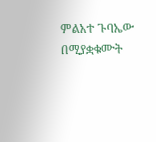ምልአተ ጉባኤው በሚያቋቁሙት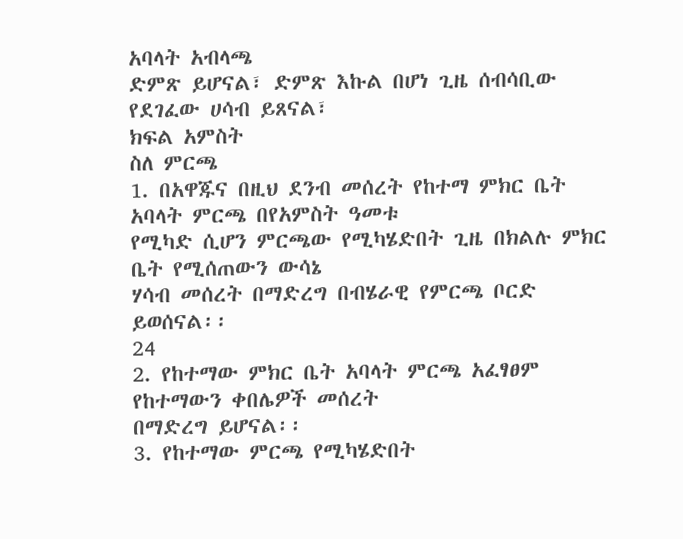አባላት አብላጫ
ድምጽ ይሆናል፣ ድምጽ እኩል በሆነ ጊዜ ሰብሳቢው የደገፈው ሀሳብ ይጸናል፣
ክፍል አምስት
ስለ ምርጫ
1. በአዋጁና በዚህ ደንብ መሰረት የከተማ ምክር ቤት አባላት ምርጫ በየአምስት ዓመቱ
የሚካድ ሲሆን ምርጫው የሚካሄድበት ጊዜ በክልሉ ምክር ቤት የሚሰጠውን ውሳኔ
ሃሳብ መሰረት በማድረግ በብሄራዊ የምርጫ ቦርድ ይወሰናል፡፡
24
2. የከተማው ምክር ቤት አባላት ምርጫ አፈፃፀም የከተማውን ቀበሌዎች መሰረት
በማድረግ ይሆናል፡፡
3. የከተማው ምርጫ የሚካሄድበት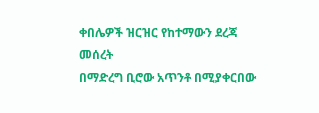ቀበሌዎች ዝርዝር የከተማውን ደረጃ መሰረት
በማድረግ ቢሮው አጥንቶ በሚያቀርበው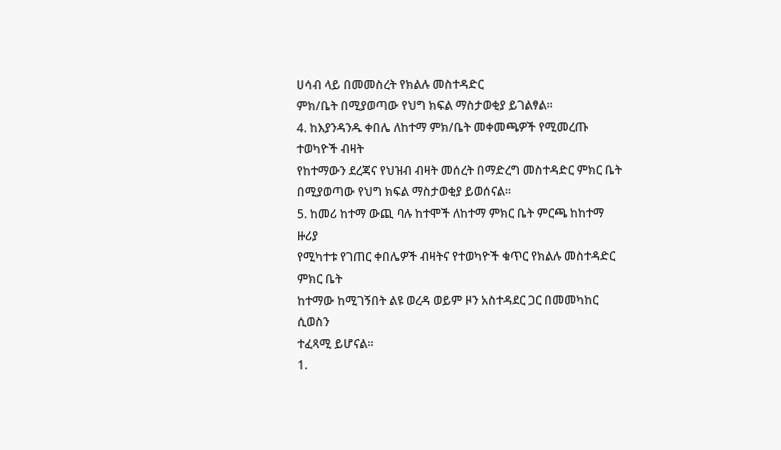ሀሳብ ላይ በመመስረት የክልሉ መስተዳድር
ምክ/ቤት በሚያወጣው የህግ ክፍል ማስታወቂያ ይገልፃል፡፡
4. ከእያንዳንዱ ቀበሌ ለከተማ ምክ/ቤት መቀመጫዎች የሚመረጡ ተወካዮች ብዛት
የከተማውን ደረጃና የህዝብ ብዛት መሰረት በማድረግ መስተዳድር ምክር ቤት
በሚያወጣው የህግ ክፍል ማስታወቂያ ይወሰናል፡፡
5. ከመሪ ከተማ ውጪ ባሉ ከተሞች ለከተማ ምክር ቤት ምርጫ ከከተማ ዙሪያ
የሚካተቱ የገጠር ቀበሌዎች ብዛትና የተወካዮች ቁጥር የክልሉ መስተዳድር ምክር ቤት
ከተማው ከሚገኝበት ልዩ ወረዳ ወይም ዞን አስተዳደር ጋር በመመካከር ሲወስን
ተፈጻሚ ይሆናል፡፡
1.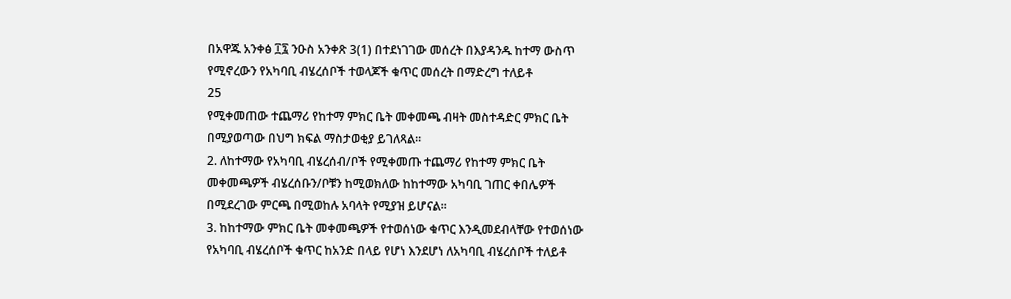በአዋጁ አንቀፅ ፲፯ ንዑስ አንቀጽ 3(1) በተደነገገው መሰረት በእያዳንዱ ከተማ ውስጥ
የሚኖረውን የአካባቢ ብሄረሰቦች ተወላጆች ቁጥር መሰረት በማድረግ ተለይቶ
25
የሚቀመጠው ተጨማሪ የከተማ ምክር ቤት መቀመጫ ብዛት መስተዳድር ምክር ቤት
በሚያወጣው በህግ ክፍል ማስታወቂያ ይገለጻል፡፡
2. ለከተማው የአካባቢ ብሄረሰብ/ቦች የሚቀመጡ ተጨማሪ የከተማ ምክር ቤት
መቀመጫዎች ብሄረሰቡን/ቦቹን ከሚወክለው ከከተማው አካባቢ ገጠር ቀበሌዎች
በሚደረገው ምርጫ በሚወከሉ አባላት የሚያዝ ይሆናል፡፡
3. ከከተማው ምክር ቤት መቀመጫዎች የተወሰነው ቁጥር እንዲመደብላቸው የተወሰነው
የአካባቢ ብሄረሰቦች ቁጥር ከአንድ በላይ የሆነ እንደሆነ ለአካባቢ ብሄረሰቦች ተለይቶ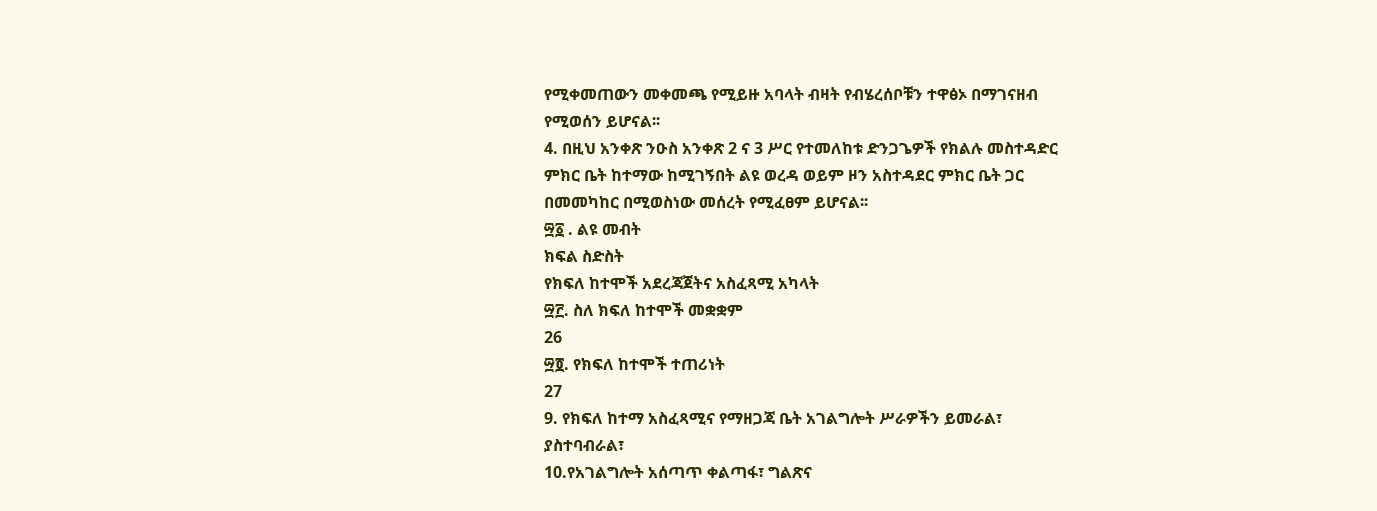የሚቀመጠውን መቀመጫ የሚይዙ አባላት ብዛት የብሄረሰቦቹን ተዋፅኦ በማገናዘብ
የሚወሰን ይሆናል፡፡
4. በዚህ አንቀጽ ንዑስ አንቀጽ 2 ና 3 ሥር የተመለከቱ ድንጋጌዎች የክልሉ መስተዳድር
ምክር ቤት ከተማው ከሚገኝበት ልዩ ወረዳ ወይም ዞን አስተዳደር ምክር ቤት ጋር
በመመካከር በሚወስነው መሰረት የሚፈፀም ይሆናል፡፡
፵፩ . ልዩ መብት
ክፍል ስድስት
የክፍለ ከተሞች አደረጃጀትና አስፈጻሚ አካላት
፵፫. ስለ ክፍለ ከተሞች መቋቋም
26
፵፬. የክፍለ ከተሞች ተጠሪነት
27
9. የክፍለ ከተማ አስፈጻሚና የማዘጋጃ ቤት አገልግሎት ሥራዎችን ይመራል፣
ያስተባብራል፣
10.የአገልግሎት አሰጣጥ ቀልጣፋ፣ ግልጽና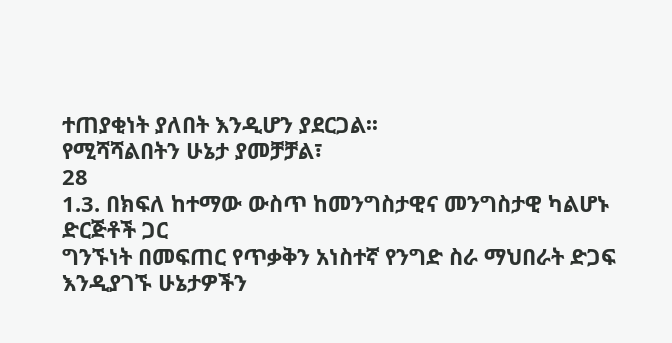ተጠያቂነት ያለበት እንዲሆን ያደርጋል፡፡
የሚሻሻልበትን ሁኔታ ያመቻቻል፣
28
1.3. በክፍለ ከተማው ውስጥ ከመንግስታዊና መንግስታዊ ካልሆኑ ድርጅቶች ጋር
ግንኙነት በመፍጠር የጥቃቅን አነስተኛ የንግድ ስራ ማህበራት ድጋፍ
እንዲያገኙ ሁኔታዎችን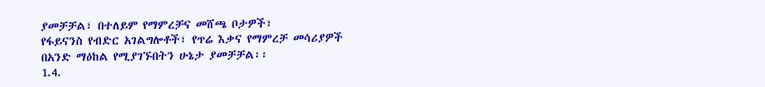ያመቻቻል፣ በተለይም የማምረቻና መሸጫ ቦታዎች፣
የፋይናንስ የብድር አገልግሎቶች፣ የጥሬ እቃና የማምረቻ መሳሪያዎች
በአንድ ማዕከል የሚያገኙበትን ሁኔታ ያመቻቻል፡፡
1.4.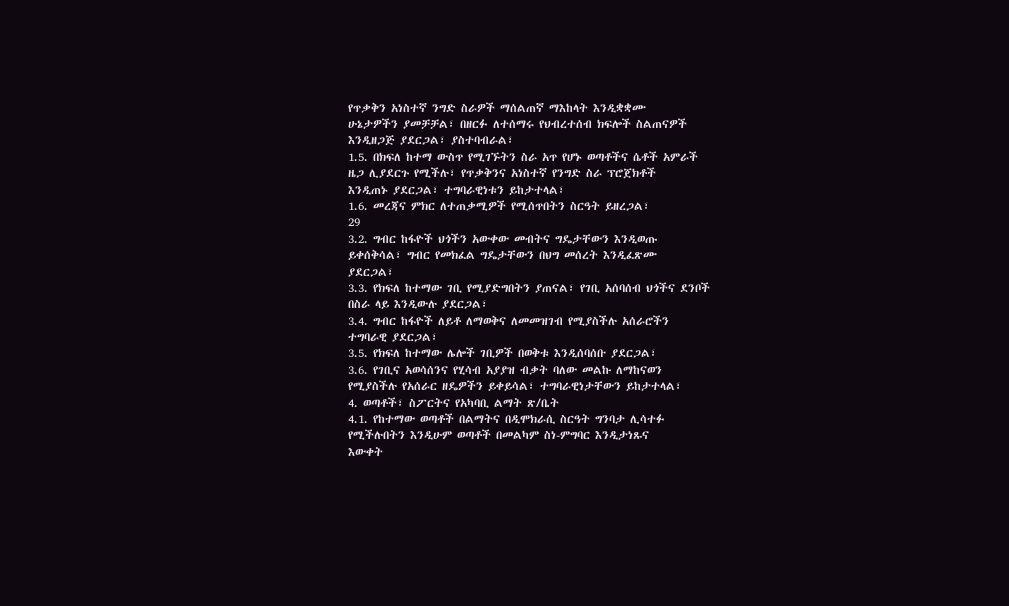የጥቃቅን አነስተኛ ንግድ ስራዎች ማሰልጠኛ ማእከላት እንዲቋቋሙ
ሁኔታዎችን ያመቻቻል፣ በዘርፉ ለተሰማሩ የህብረተሰብ ክፍሎች ስልጠናዎች
እንዲዘጋጅ ያደርጋል፣ ያስተባብራል፣
1.5. በክፍለ ከተማ ውስጥ የሚገኙትን ስራ አጥ የሆኑ ወጣቶችና ሴቶች አምራች
ዜጋ ሊያደርጉ የሚችሉ፣ የጥቃቅንና አነስተኛ የንግድ ስራ ፕሮጀክቶች
እንዲጠኑ ያደርጋል፣ ተግባራዊነቱን ይከታተላል፣
1.6. መረጃና ምክር ለተጠቃሚዎች የሚሰጥበትን ስርዓት ይዘረጋል፣
29
3.2. ግብር ከፋዮች ህጎችን አውቀው መብትና ግዴታቸውን እንዲወጡ
ይቀሰቅሳል፣ ግብር የመክፈል ግዴታቸውን በህግ መሰረት እንዲፈጽሙ
ያደርጋል፣
3.3. የክፍለ ከተማው ገቢ የሚያድግበትን ያጠናል፣ የገቢ አሰባሰብ ህጎችና ደንቦች
በስራ ላይ እንዲውሉ ያደርጋል፣
3.4. ግብር ከፋዮች ለይቶ ለማወቅና ለመመዝገብ የሚያስችሉ አሰራሮችን
ተግባራዊ ያደርጋል፣
3.5. የክፍለ ከተማው ሌሎች ገቢዎች በወቅቱ እንዲሰባሰቡ ያደርጋል፣
3.6. የገቢና አወሳሰንና የሂሳብ አያያዝ ብቃት ባለው መልኩ ለማከናወን
የሚያስችሉ የአሰራር ዘዴዎችን ይቀይሳል፣ ተግባራዊነታቸውን ይከታተላል፣
4. ወጣቶች፣ ስፖርትና የአካባቢ ልማት ጽ/ቤት
4.1. የከተማው ወጣቶች በልማትና በዲሞክራሲ ስርዓት ግንባታ ሊሳተፉ
የሚችሉበትን እንዲሁም ወጣቶች በመልካም ስነ-ምግባር እንዲታነጹና
እውቀት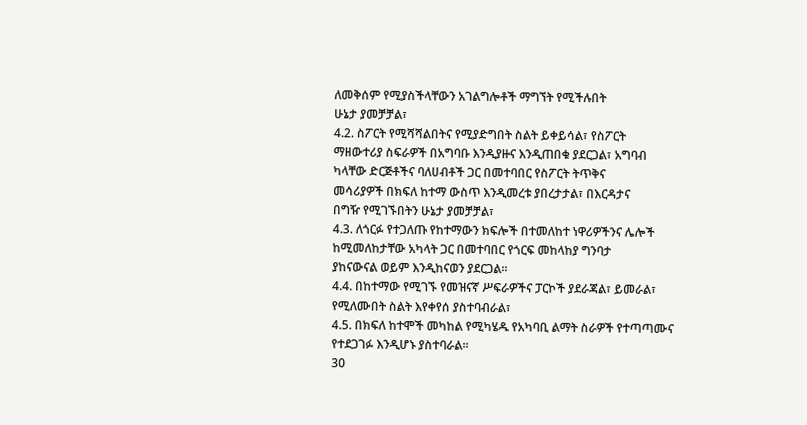ለመቅሰም የሚያስችላቸውን አገልግሎቶች ማግኘት የሚችሉበት
ሁኔታ ያመቻቻል፣
4.2. ስፖርት የሚሻሻልበትና የሚያድግበት ስልት ይቀይሳል፣ የስፖርት
ማዘውተሪያ ስፍራዎች በአግባቡ እንዲያዙና እንዲጠበቁ ያደርጋል፣ አግባብ
ካላቸው ድርጅቶችና ባለሀብቶች ጋር በመተባበር የስፖርት ትጥቅና
መሳሪያዎች በክፍለ ከተማ ውስጥ እንዲመረቱ ያበረታታል፣ በእርዳታና
በግዥ የሚገኙበትን ሁኔታ ያመቻቻል፣
4.3. ለጎርፉ የተጋለጡ የከተማውን ክፍሎች በተመለከተ ነዋሪዎችንና ሌሎች
ከሚመለከታቸው አካላት ጋር በመተባበር የጎርፍ መከላከያ ግንባታ
ያከናውናል ወይም እንዲከናወን ያደርጋል፡፡
4.4. በከተማው የሚገኙ የመዝናኛ ሥፍራዎችና ፓርኮች ያደራጃል፣ ይመራል፣
የሚለሙበት ስልት እየቀየሰ ያስተባብራል፣
4.5. በክፍለ ከተሞች መካከል የሚካሄዱ የአካባቢ ልማት ስራዎች የተጣጣሙና
የተደጋገፉ እንዲሆኑ ያስተባራል፡፡
30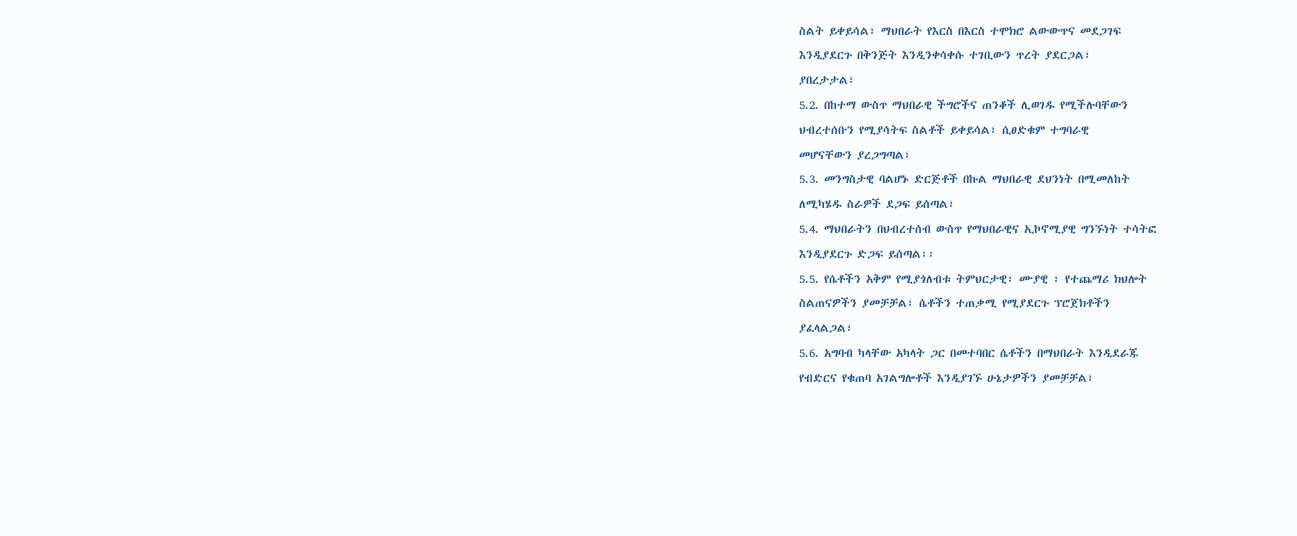ስልት ይቀይሳል፣ ማህበራት የእርስ በእርስ ተሞክሮ ልውውጥና መደጋገፍ
እንዲያደርጉ በቅንጅት እንዲንቀሳቀሱ ተገቢውን ጥረት ያደርጋል፣
ያበረታታል፣
5.2. በከተማ ውስጥ ማህበራዊ ችግሮችና ጠንቆች ሊወገዱ የሚችሉባቸውን
ህብረተሰቡን የሚያሳትፍ ስልቶች ይቀይሳል፣ ሲፀድቁም ተግባራዊ
መሆናቸውን ያረጋግጣል፣
5.3. መንግስታዊ ባልሆኑ ድርጅቶች በኩል ማህበራዊ ደህንነት በሚመለከት
ለሚካሄዱ ስራዎች ደጋፍ ይሰጣል፣
5.4. ማህበራትን በህብረተሰብ ውስጥ የማህበራዊና ኢኮኖሚያዊ ግንኙነት ተሳትፎ
እንዲያደርጉ ድጋፍ ይሰጣል፡፡
5.5. የሴቶችን አቅም የሚያጎለብቱ ትምህርታዊ፣ ሙያዊ ፣ የተጨማሪ ክህሎት
ስልጠናዎችን ያመቻቻል፣ ሴቶችን ተጠቃሚ የሚያደርጉ ፕሮጀክቶችን
ያፈላልጋል፣
5.6. አግባብ ካላቸው አካላት ጋር በመተባበር ሴቶችን በማህበራት እንዲደራጁ
የብድርና የቁጠባ አገልግሎቶች እንዲያገኙ ሁኔታዎችን ያመቻቻል፣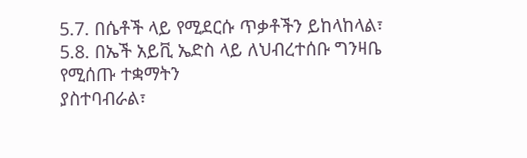5.7. በሴቶች ላይ የሚደርሱ ጥቃቶችን ይከላከላል፣
5.8. በኤች አይቪ ኤድስ ላይ ለህብረተሰቡ ግንዛቤ የሚሰጡ ተቋማትን
ያስተባብራል፣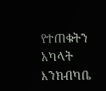የተጠቁትን አካላት እንክብካቤ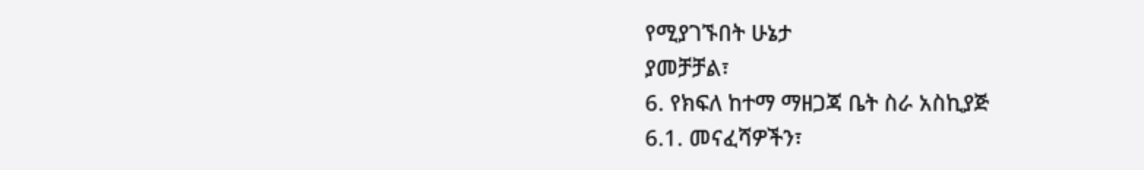የሚያገኙበት ሁኔታ
ያመቻቻል፣
6. የክፍለ ከተማ ማዘጋጃ ቤት ስራ አስኪያጅ
6.1. መናፈሻዎችን፣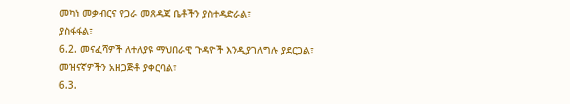መካነ መቃብርና የጋራ መጸዳጃ ቤቶችን ያስተዳድራል፣
ያስፋፋል፣
6.2. መናፈሻዎች ለተለያዩ ማህበራዊ ጉዳዮች እንዲያገለግሉ ያደርጋል፣
መዝናኛዎችን አዘጋጅቶ ያቀርባል፣
6.3.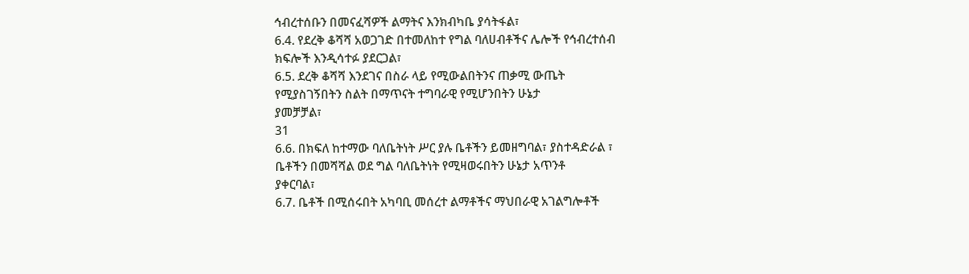ኅብረተሰቡን በመናፈሻዎች ልማትና እንክብካቤ ያሳትፋል፣
6.4. የደረቅ ቆሻሻ አወጋገድ በተመለከተ የግል ባለሀብቶችና ሌሎች የኅብረተሰብ
ክፍሎች እንዲሳተፉ ያደርጋል፣
6.5. ደረቅ ቆሻሻ እንደገና በስራ ላይ የሚውልበትንና ጠቃሚ ውጤት
የሚያስገኝበትን ስልት በማጥናት ተግባራዊ የሚሆንበትን ሁኔታ
ያመቻቻል፣
31
6.6. በክፍለ ከተማው ባለቤትነት ሥር ያሉ ቤቶችን ይመዘግባል፣ ያስተዳድራል ፣
ቤቶችን በመሻሻል ወደ ግል ባለቤትነት የሚዛወሩበትን ሁኔታ አጥንቶ
ያቀርባል፣
6.7. ቤቶች በሚሰሩበት አካባቢ መሰረተ ልማቶችና ማህበራዊ አገልግሎቶች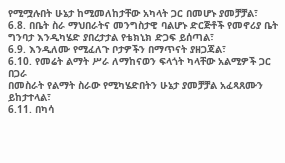የሚሟሉበት ሁኔታ ከሚመለከታቸው አካላት ጋር በመሆኑ ያመቻቻል፣
6.8. በቤት ስራ ማህበራትና መንግስታዊ ባልሆኑ ድርጅቶች የመኖሪያ ቤት
ግንባታ እንዲካሄድ ያበረታታል የቴክኒክ ድጋፍ ይሰጣል፣
6.9. እንዲለሙ የሚፈለጉ ቦታዎችን በማጥናት ያዘጋጃል፣
6.10. የመሬት ልማት ሥራ ለማከናወን ፍላጎት ካላቸው አልሚዎች ጋር በጋራ
በመስራት የልማት ስራው የሚካሄድበትን ሁኔታ ያመቻቻል አፈጻጸሙን
ይከታተላል፣
6.11. በካሳ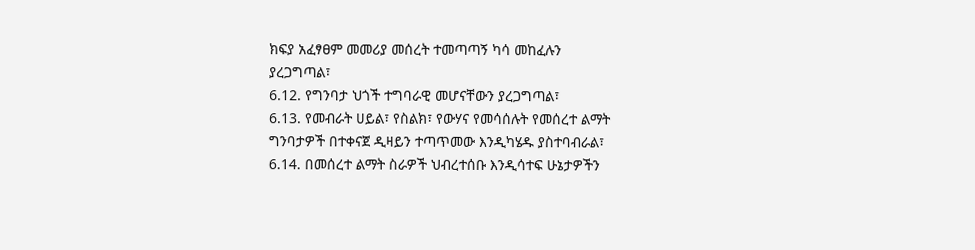ክፍያ አፈፃፀም መመሪያ መሰረት ተመጣጣኝ ካሳ መከፈሉን
ያረጋግጣል፣
6.12. የግንባታ ህጎች ተግባራዊ መሆናቸውን ያረጋግጣል፣
6.13. የመብራት ሀይል፣ የስልክ፣ የውሃና የመሳሰሉት የመሰረተ ልማት
ግንባታዎች በተቀናጀ ዲዛይን ተጣጥመው እንዲካሄዱ ያስተባብራል፣
6.14. በመሰረተ ልማት ስራዎች ህብረተሰቡ እንዲሳተፍ ሁኔታዎችን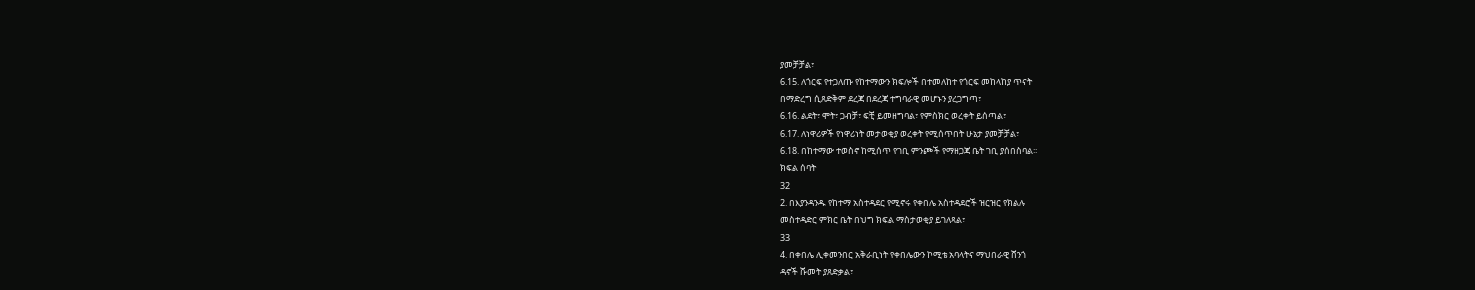ያመቻቻል፣
6.15. ለጎርፍ የተጋለጡ የከተማውን ክፍሎች በተመለከተ የጎርፍ መከላከያ ጥናት
በማድረግ ሲጸድቅም ደረጃ በደረጃ ተግባራዊ መሆኑን ያረጋግጣ፣
6.16. ልደት፣ ሞት፣ ጋብቻ፣ ፍቺ ይመዘግባል፣ የምስክር ወረቀት ይሰጣል፣
6.17. ለነዋሪዎች የነዋሪነት መታወቂያ ወረቀት የሚሰጥበት ሁኔታ ያመቻቻል፣
6.18. በከተማው ተወስኖ ከሚሰጥ የገቢ ምንጮች የማዘጋጃ ቤት ገቢ ያሰበስባል፡፡
ክፍል ሰባት
32
2. በእያንዳንዱ የከተማ አስተዳደር የሚኖሩ የቀበሌ አስተዳደሮች ዝርዝር የክልሉ
መስተዳድር ምክር ቤት በህግ ክፍል ማስታወቂያ ይገለጻል፣
33
4. በቀበሌ ሊቀመንበር አቅራቢነት የቀበሌውን ኮሚቴ አባላትና ማህበራዊ ሸንጎ
ዳኖች ሹመት ያጸድቃል፣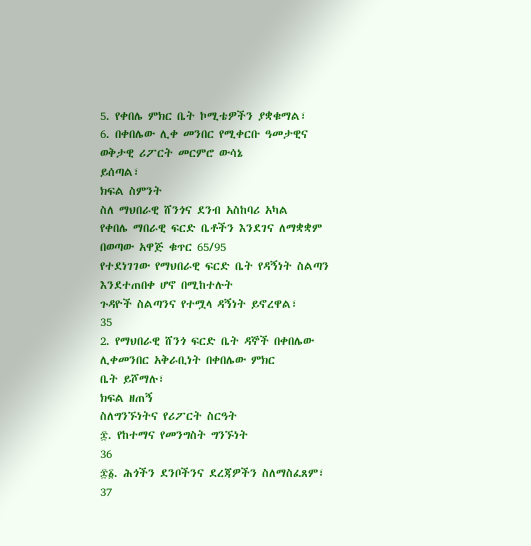5. የቀበሌ ምክር ቤት ኮሚቴዎችን ያቋቁማል፣
6. በቀበሌው ሊቀ መንበር የሚቀርቡ ዓመታዊና ወቅታዊ ሪፖርት መርምሮ ውሳኔ
ይሰጣል፣
ክፍል ስምንት
ስለ ማህበራዊ ሸንጎና ደንብ አስከባሪ አካል
የቀበሌ ማበራዊ ፍርድ ቤቶችን እንደገና ለማቋቋም በወጣው አዋጅ ቁጥር 65/95
የተደነገገው የማህበራዊ ፍርድ ቤት የዳኝነት ስልጣን እንደተጠበቀ ሆኖ በሚከተሉት
ጉዳዮች ስልጣንና የተሟላ ዳኝነት ይኖረዋል፣
35
2. የማህበራዊ ሸንጎ ፍርድ ቤት ዳኞች በቀበሌው ሊቀመንበር አቅራቢነት በቀበሌው ምክር
ቤት ይሾማሉ፣
ክፍል ዘጠኝ
ስለግንኙነትና የሪፖርት ስርዓት
፷. የከተማና የመንግስት ግንኙነት
36
፷፩. ሕጎችን ደንቦችንና ደረጃዎችን ስለማስፈጸም፣
37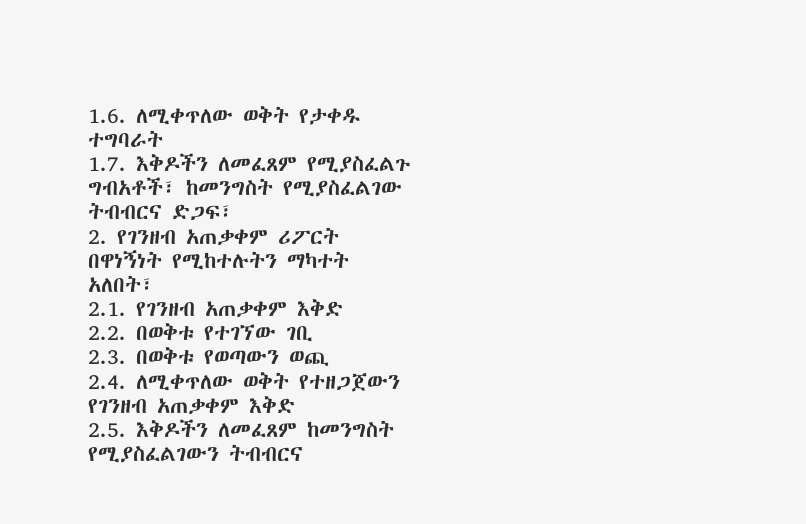1.6. ለሚቀጥለው ወቅት የታቀዱ ተግባራት
1.7. እቅዶችን ለመፈጸም የሚያስፈልጉ ግብአቶች፣ ከመንግስት የሚያስፈልገው
ትብብርና ድጋፍ፣
2. የገንዘብ አጠቃቀም ሪፖርት በዋነኝነት የሚከተሉትን ማካተት አለበት፣
2.1. የገንዘብ አጠቃቀም እቅድ
2.2. በወቅቱ የተገኘው ገቢ
2.3. በወቅቱ የወጣውን ወጪ
2.4. ለሚቀጥለው ወቅት የተዘጋጀውን የገንዘብ አጠቃቀም እቅድ
2.5. እቅዶችን ለመፈጸም ከመንግስት የሚያስፈልገውን ትብብርና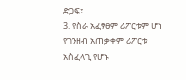ድጋፍ፣
3. የስራ አፈፃፀም ሪፖርቱም ሆነ የገንዘብ አጠቃቀም ሪፖርቱ አስፈላጊ የሆኑ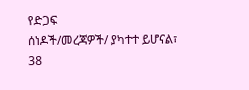የድጋፍ
ሰነዶች/መረጃዎች/ ያካተተ ይሆናል፣
38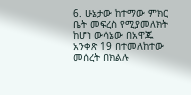6. ሁኔታው ከተማው ምክር ቤት መፍረስ የሚያመለክት ከሆነ ውሳኔው በአዋጁ
አንቀጽ 19 በተመለከተው መሰረት በክልሉ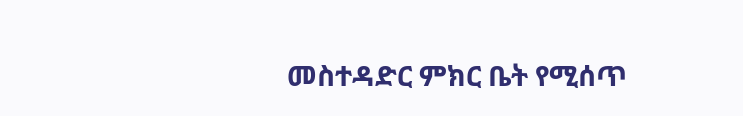መስተዳድር ምክር ቤት የሚሰጥ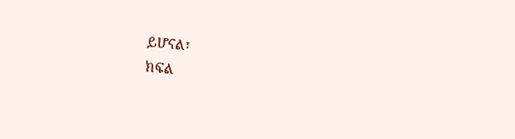ይሆናል፣
ክፍል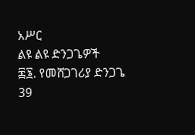አሥር
ልዩ ልዩ ድንጋጌዎች
፷፮. የመሸጋገሪያ ድንጋጌ
39